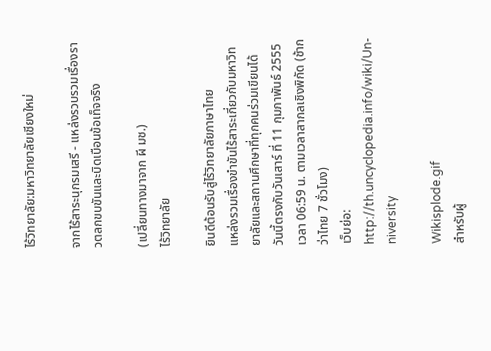ไร้วิทยาลัย:มหาวิทยาลัยเชียงใหม่

จากไร้สาระนุกรมเสรี - แหล่งรวบรวมเรื่องราวตลกขบขันและบิดเบือนข้อเท็จจริง

(เปลี่ยนทางมาจาก ผี มช.)
ไร้วิทยาลัย

ยินดีต้อนรับสู่ไร้วิทยาลัยภาษาไทย
แหล่งรวมเรื่องขำขันไร้สาระเกี่ยวกับมหาวิทยาลัยและสถานศึกษาที่ทุกคนร่วมเขียนได้
วันนี้ตรงกับวันเสาร์ ที่ 11 กุมภาพันธ์ 2555 เวลา 06:59 น. ตามเวลาสากลเชิงพิกัด (ช้ากว่าไทย 7 ชั่วโมง)
เว็บย่อ: http://th.uncyclopedia.info/wiki/Un-niversity

Wikisplode.gif
สำหรับผู้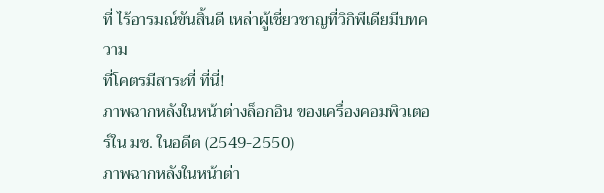ที่ ไร้อารมณ์ขันสิ้นดี เหล่าผู้เชี่ยวชาญที่วิกิพีเดียมีบทความ
ที่โคตรมีสาระที่ ที่นี่!
ภาพฉากหลังในหน้าต่างล็อกอิน ของเครื่องคอมพิวเตอร์ใน มช. ในอดีต (2549-2550)
ภาพฉากหลังในหน้าต่า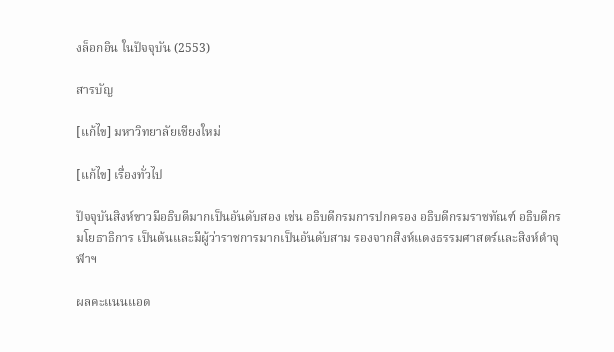งล็อกอิน ในปัจจุบัน (2553)

สารบัญ

[แก้ไข] มหาวิทยาลัยเชียงใหม่

[แก้ไข] เรื่องทั่วไป

ปัจจุบันสิงห์ขาวมีอธิบดีมากเป็นอันดับสอง เช่น อธิบดีกรมการปกครอง อธิบดีกรมราชทัณฑ์ อธิบดีกรมโยธาธิการ เป็นต้นและมีผู้ว่าราชการมากเป็นอันดับสาม รองจากสิงห์แดงธรรมศาสตร์และสิงห์ดำจุฬาฯ

ผลคะแนนแอด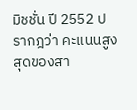มิชชั่น ปี 2552 ปรากฎว่า คะแนนสูงสุดของสา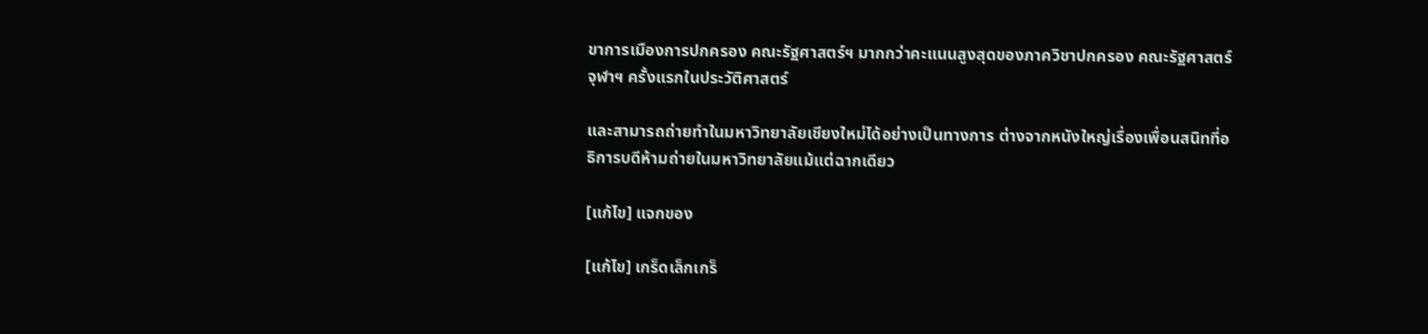ขาการเมืองการปกครอง คณะรัฐศาสตร์ฯ มากกว่าคะแนนสูงสุดของภาควิชาปกครอง คณะรัฐศาสตร์ จุฬาฯ ครั้งแรกในประวัติศาสตร์

และสามารถถ่ายทำในมหาวิทยาลัยเชียงใหม่ได้อย่างเป็นทางการ ต่างจากหนังใหญ่เรื่องเพื่อนสนิทที่อธิการบดีห้ามถ่ายในมหาวิทยาลัยแม้แต่ฉากเดียว

[แก้ไข] แจกของ

[แก้ไข] เกร็ดเล็กเกร็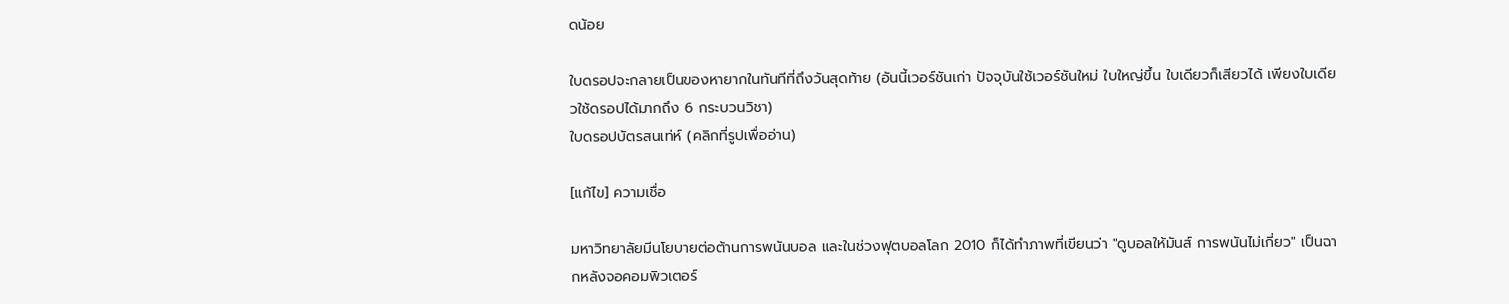ดน้อย

ใบดรอปจะกลายเป็นของหายากในทันทีที่ถึงวันสุดท้าย (อันนี้เวอร์ชันเก่า ปัจจุบันใช้เวอร์ชันใหม่ ใบใหญ่ขึ้น ใบเดียวก็เสียวได้ เพียงใบเดียวใช้ดรอปได้มากถึง 6 กระบวนวิชา)
ใบดรอปบัตรสนเท่ห์ (คลิกที่รูปเพื่ออ่าน)

[แก้ไข] ความเชื่อ

มหาวิทยาลัยมีนโยบายต่อต้านการพนันบอล และในช่วงฟุตบอลโลก 2010 ก็ได้ทำภาพที่เขียนว่า "ดูบอลให้มันส์ การพนันไม่เกี่ยว" เป็นฉากหลังจอคอมพิวเตอร์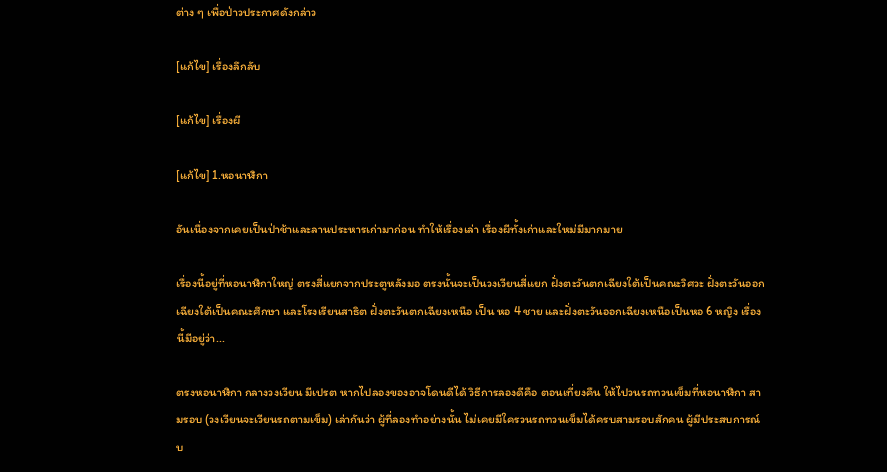ต่าง ๆ เพื่อป่าวประกาศดังกล่าว

[แก้ไข] เรื่องลึกลับ

[แก้ไข] เรื่องผี

[แก้ไข] 1.หอนาฬิกา

อันเนื่องจากเคยเป็นป่าช้าและลานประหารเก่ามาก่อน ทำให้เรื่องเล่า เรื่องผีทั้งเก่าและใหม่มีมากมาย

เรื่องนี้อยู่ที่หอนาฬิกาใหญ่ ตรงสี่แยกจากประตูหลังมอ ตรงนั้นจะเป็นวงเวียนสี่แยก ฝั่งตะวันตกเฉียงใต้เป็นคณะวิศวะ ฝั่งตะวันออกเฉียงใต้เป็นคณะศึกษา และโรงเรียนสาธิต ฝั่งตะวันตกเฉียงเหนือ เป็น หอ 4 ชาย และฝั่งตะวันออกเฉียงเหนือเป็นหอ 6 หญิง เรื่องนี้มีอยู่ว่า...

ตรงหอนาฬิกา กลางวงเวียน มีเปรต หากไปลองของอาจโดนดีได้ วิธีการลองดีคือ ตอนเที่ยงคืน ให้ไปวนรถทวนเข็มที่หอนาฬิกา สามรอบ (วงเวียนจะเวียนรถตามเข็ม) เล่ากันว่า ผู้ที่ลองทำอย่างนั้น ไม่เคยมีใครวนรถทวนเข็มได้ครบสามรอบสักคน ผู้มีประสบการณ์บ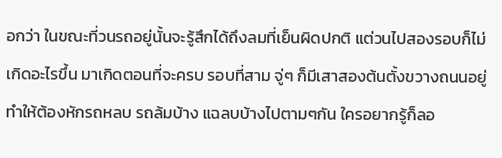อกว่า ในขณะที่วนรถอยู่นั้นจะรู้สึกได้ถึงลมที่เย็นผิดปกติ แต่วนไปสองรอบก็ไม่เกิดอะไรขึ้น มาเกิดตอนที่จะครบ รอบที่สาม จู่ๆ ก็มีเสาสองต้นตั้งขวางถนนอยู่ ทำให้ต้องหักรถหลบ รถล้มบ้าง แฉลบบ้างไปตามๆกัน ใครอยากรู้ก็ลอ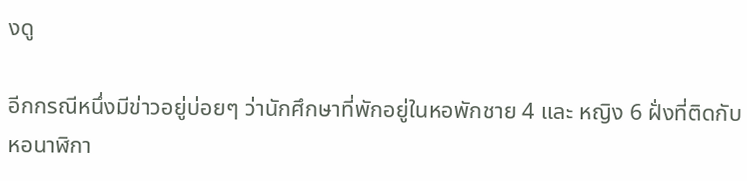งดู

อีกกรณีหนึ่งมีข่าวอยู่บ่อยๆ ว่านักศึกษาที่พักอยู่ในหอพักชาย 4 และ หญิง 6 ฝั่งที่ติดกับหอนาฬิกา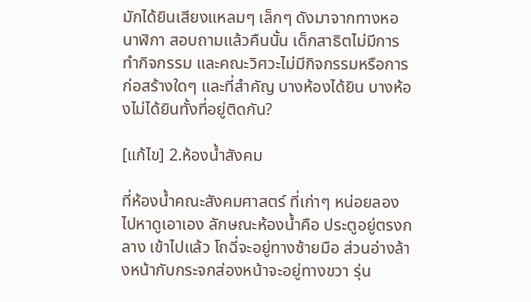มักได้ยินเสียงแหลมๆ เล็กๆ ดังมาจากทางหอนาฬิกา สอบถามแล้วคืนนั้น เด็กสาธิตไม่มีการทำกิจกรรม และคณะวิศวะไม่มีกิจกรรมหรือการก่อสร้างใดๆ และที่สำคัญ บางห้องได้ยิน บางห้องไม่ได้ยินทั้งที่อยู่ติดกัน?

[แก้ไข] 2.ห้องน้ำสังคม

ที่ห้องน้ำคณะสังคมศาสตร์ ที่เก่าๆ หน่อยลองไปหาดูเอาเอง ลักษณะห้องน้ำคือ ประตูอยู่ตรงกลาง เข้าไปแล้ว โถฉี่จะอยู่ทางซ้ายมือ ส่วนอ่างล้างหน้ากับกระจกส่องหน้าจะอยู่ทางขวา รุ่น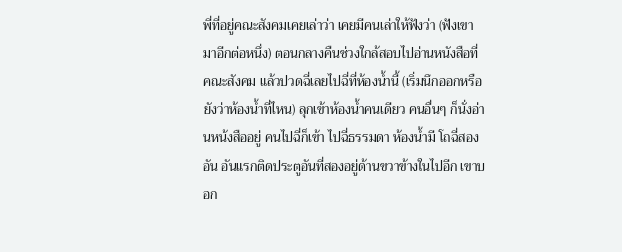พี่ที่อยู่คณะสังคมเคยเล่าว่า เคยมีคนเล่าให้ฟังว่า (ฟังเขามาอีกต่อหนึ่ง) ตอนกลางคืนช่วงใกล้สอบไปอ่านหนังสือที่คณะสังคม แล้วปวดฉี่เลยไปฉี่ที่ห้องน้ำนี้ (เริ่มนึกออกหรือยังว่าห้องน้ำที่ไหน) ลุกเข้าห้องน้ำคนเดียว คนอื่นๆ ก็นั่งอ่านหน้งสืออยู่ คนไปฉี่ก็เข้า ไปฉี่ธรรมดา ห้องน้ำมี โถฉี่สองอัน อันแรกติดประตูอันที่สองอยู่ด้านขวาข้างในไปอีก เขาบอก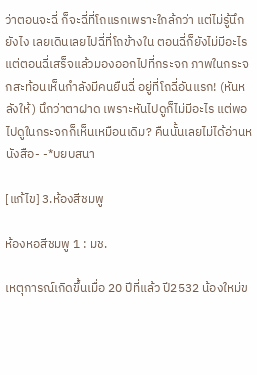ว่าตอนจะฉี่ ก็จะฉี่ที่โถแรกเพราะใกล้กว่า แต่ไม่รู้นึกยังไง เลยเดินเลยไปฉี่ที่โถข้างใน ตอนฉี่ก็ยังไม่มีอะไร แต่ตอนฉี่เสร็จแล้วมองออกไปที่กระจก ภาพในกระจกสะท้อนเห็นกำลังมีคนยืนฉี่ อยู่ที่โถฉี่อันแรก! (หันหลังให้) นึกว่าตาฝาด เพราะหันไปดูก็ไม่มีอะไร แต่พอไปดูในกระจกก็เห็นเหมือนเดิม? คืนนั้นเลยไม่ได้อ่านหนังสือ- -*บยบสนา

[แก้ไข] 3.ห้องสีชมพู

ห้องหอสีชมพู 1 : มช.

เหตุการณ์เกิดขึ้นเมื่อ 20 ปีที่แล้ว ปี2532 น้องใหม่ข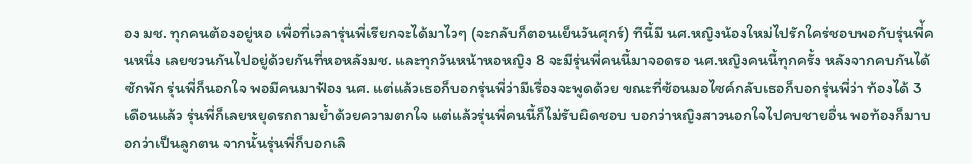อง มช. ทุกคนต้องอยู่หอ เพื่อที่เวลารุ่นพี่เรียกจะได้มาไวๆ (จะกลับก็ตอนเย็นวันศุกร์) ทีนี้มี นศ.หญิงน้องใหม่ไปรักใคร่ชอบพอกับรุ่นพี่้คนหนึ่ง เลยชวนกันไปอยู่ด้วยกันที่หอหลังมช. และทุกวันหน้าหอหญิง 8 จะมีรุ่นพี่คนนี้มาจอดรอ นศ.หญิงคนนี้ทุกครั้ง หลังจากคบกันได้ซักพัก รุ่นพี่ก็นอกใจ พอมีคนมาฟ้อง นศ. แต่แล้วเธอก็บอกรุ่นพี่ว่ามีเรื่องจะพูดด้วย ขณะที่ซ้อนมอไซค์กลับเธอก็บอกรุ่นพี่ว่า ท้องได้ 3 เดือนแล้ว รุ่นพี่ก็เลยหยุดรถถามย้ำด้วยความตกใจ แต่แล้วรุ่นพี่คนนี้ก็ไม่รับผิดชอบ บอกว่าหญิงสาวนอกใจไปคบชายอื่น พอท้องก็มาบอกว่าเป็นลูกตน จากนั้นรุ่นพี่ก็บอกเลิ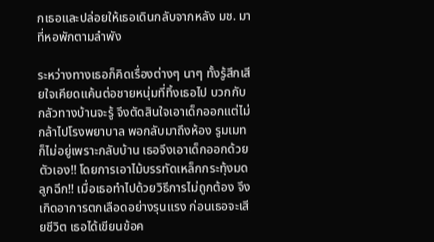กเธอและปล่อยให้เธอเดินกลับจากหลัง มช. มาที่หอพักตามลำพัง

ระหว่างทางเธอก็คิดเรื่องต่างๆ นาๆ ทั้งรู้สึกเสียใจเคียดแค้นต่อชายหนุ่มที่ทิ้งเธอไป บวกกับกลัวทางบ้านจะรู้ จึงตัดสินใจเอาเด็กออกแต่ไม่กล้าไปโรงพยาบาล พอกลับมาถึงห้อง รูมเมทก็ไม่อยู่เพราะกลับบ้าน เธอจึงเอาเด็กออกด้วยตัวเอง!! โดยการเอาไม้บรรทัดเหล็กกระทุ้งมดลูกฉีก!! เมื่อเธอทำไปด้วยวิธีการไม่ถูกต้อง จึงเกิดอาการตกเลือดอย่างรุนแรง ก่อนเธอจะเสียชีวิต เธอได้เขียนข้อค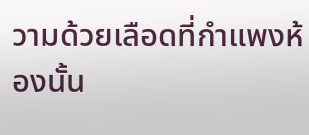วามด้วยเลือดที่กำแพงห้องนั้น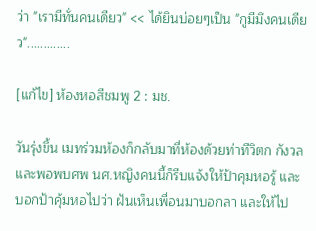ว่า "เรามีทั่นคนเดียว" << ได้ยินบ่อยๆเป็น "กูมีมึงคนเดียว".............

[แก้ไข] ห้องหอสีชมพู 2 : มช.

วันรุ่งขึ้น เมทร่วมห้องก็กลับมาที่ห้องด้วยท่าทีวิตก กังวล และพอพบศพ นศ.หญิงคนนี้ก็รีบแจ้งให้ป้าคุมหอรู้ และบอกป้าคุ้มหอไปว่า ฝันเห็นเพื่อนมาบอกลา และให้ไป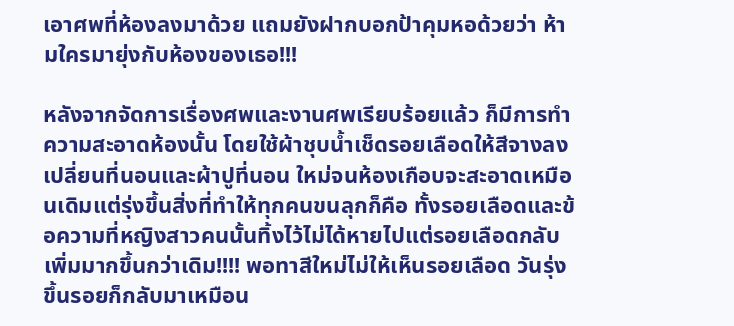เอาศพที่ห้องลงมาด้วย แถมยังฝากบอกป้าคุมหอด้วยว่า ห้ามใครมายุ่งกับห้องของเธอ!!!

หลังจากจัดการเรื่องศพและงานศพเรียบร้อยแล้ว ก็มีการทำความสะอาดห้องนั้น โดยใช้ผ้าชุบน้ำเช็ดรอยเลือดให้สีจางลงเปลี่ยนที่นอนและผ้าปูที่นอน ใหม่จนห้องเกือบจะสะอาดเหมือนเดิมแต่รุ่งขึ้นสิ่งที่ทำให้ทุกคนขนลุกก็คือ ทั้งรอยเลือดและข้อความที่หญิงสาวคนนั้นทิ้งไว้ไม่ได้หายไปแต่รอยเลือดกลับ เพิ่มมากขึ้นกว่าเดิม!!!! พอทาสีใหม่ไม่ให้เห็นรอยเลือด วันรุ่งขึ้นรอยก็กลับมาเหมือน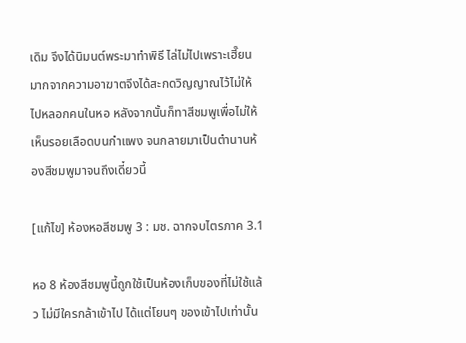เดิม จึงได้นิมนต์พระมาทำพิธี ไล่ไม่ไปเพราะเฮี๊ยนมากจากความอาฆาตจึงได้สะกดวิญญาณไว้ไม่ให้ไปหลอกคนในหอ หลังจากนั้นก็ทาสีชมพูเพื่อไม่ให้เห็นรอยเลือดบนกำแพง จนกลายมาเป็นตำนานห้องสีชมพูมาจนถึงเดี๋ยวนี้

[แก้ไข] ห้องหอสีชมพู 3 : มช. ฉากจบไตรภาค 3.1

หอ 8 ห้องสีชมพูนี้ถูกใช้เป็นห้องเก็บของที่ไม่ใช้แล้ว ไม่มีใครกล้าเข้าไป ได้แต่โยนๆ ของเข้าไปเท่านั้น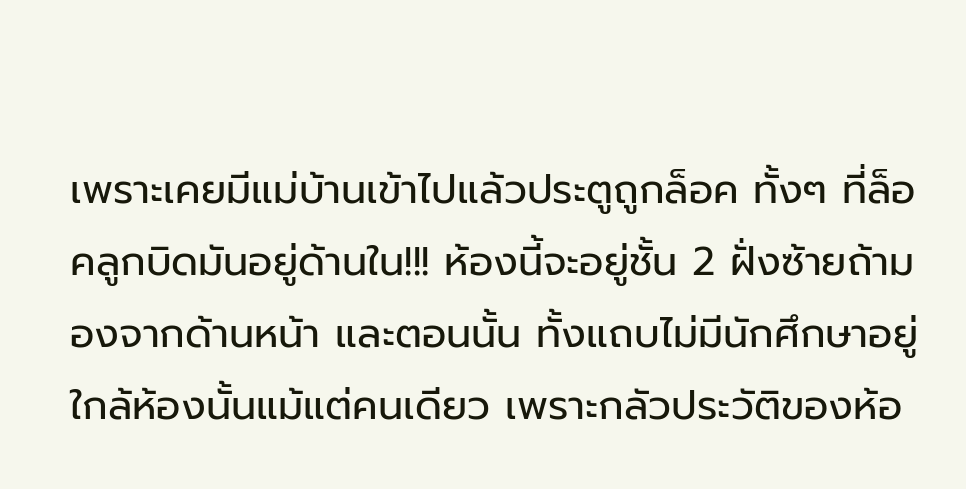เพราะเคยมีแม่บ้านเข้าไปแล้วประตูถูกล็อค ทั้งๆ ที่ล็อคลูกบิดมันอยู่ด้านใน!!! ห้องนี้จะอยู่ชั้น 2 ฝั่งซ้ายถ้ามองจากด้านหน้า และตอนนั้น ทั้งแถบไม่มีนักศึกษาอยู่ใกล้ห้องนั้นแม้แต่คนเดียว เพราะกลัวประวัติของห้อ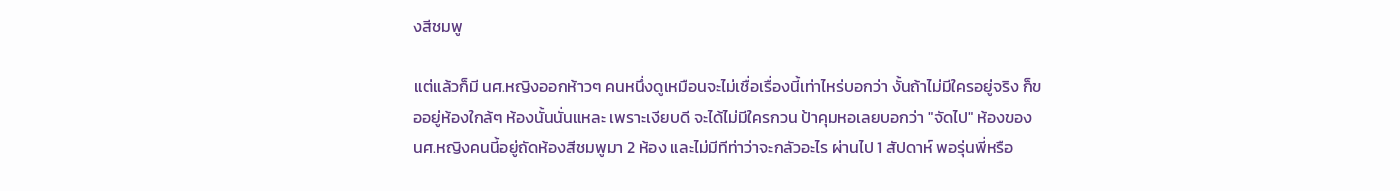งสีชมพู

แต่แล้วก็มี นศ.หญิงออกห้าวๆ คนหนึ่งดูเหมือนจะไม่เชื่อเรื่องนี้เท่าไหร่บอกว่า งั้นถ้าไม่มีใครอยู่จริง ก็ขออยู่ห้องใกล้ๆ ห้องนั้นนั่นแหละ เพราะเงียบดี จะได้ไม่มีใครกวน ป้าคุมหอเลยบอกว่า "จัดไป" ห้องของ นศ.หญิงคนนี้อยู่ถัดห้องสีชมพูมา 2 ห้อง และไม่มีทีท่าว่าจะกลัวอะไร ผ่านไป 1 สัปดาห์ พอรุ่นพี่หรือ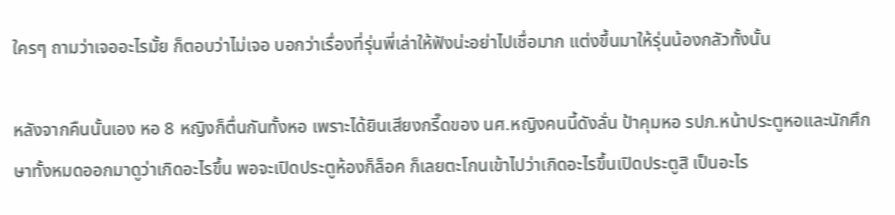ใครๆ ถามว่าเจออะไรมั้ย ก็ตอบว่าไม่เจอ บอกว่าเรื่องที่รุ่นพี่เล่าให้ฟังน่ะอย่าไปเชื่อมาก แต่งขึ้นมาให้รุ่นน้องกลัวทั้งนั้น

หลังจากคืนนั้นเอง หอ 8 หญิงก็ตื่นกันทั้งหอ เพราะได้ยินเสียงกรี๊ดของ นศ.หญิงคนนี้ดังลั่น ป้าคุมหอ รปภ.หน้าประตูหอและนักศึกษาทั้งหมดออกมาดูว่าเกิดอะไรขึ้น พอจะเปิดประตูห้องก็ล็อค ก็เลยตะโกนเข้าไปว่าเกิดอะไรขึ้นเปิดประตูสิ เป็นอะไร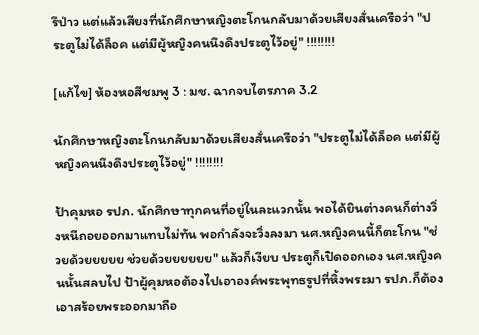รึป่าว แต่แล้วเสียงที่นักศึกษาหญิงตะโกนกลับมาด้วยเสียงสั่นเครือว่า "ประตูไม่ได้ล็อค แต่มีผู้หญิงคนนึงดึงประตูไว้อยู่" !!!!!!!!

[แก้ไข] ห้องหอสีชมพู 3 : มช. ฉากจบไตรภาค 3.2

นักศึกษาหญิงตะโกนกลับมาด้วยเสียงสั่นเครือว่า "ประตูไม่ได้ล็อค แต่มีผู้หญิงคนนึงดึงประตูไว้อยู่" !!!!!!!!

ป้าคุมหอ รปภ. นักศึกษาทุกคนที่อยู่ในละแวกนั้น พอได้ยินต่างคนก็ต่างวิ่งหนีถอยออกมาแทบไม่ทัน พอกำลังจะวิ่งลงมา นศ.หญิงคนนี้ก็ตะโกน "ช่วยด้วยยยยย ช่วยด้วยยยยยย" แล้วก็เงียบ ประตูก็เปิดออกเอง นศ.หญิงคนนั้นสลบไป ป้าผู้คุมหอต้องไปเอาองค์พระพุทธรูปที่หิ้งพระมา รปภ.ก็ต้องเอาสร้อยพระออกมาถือ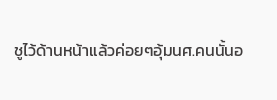ชูไว้ด้านหน้าแล้วค่อยๆอุ้มนศ.คนนั้นอ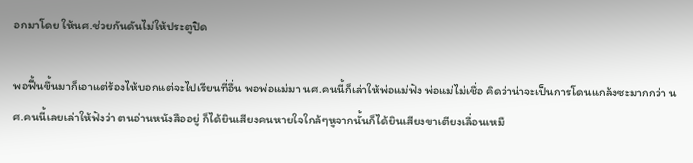อกมาโดย ให้นศ.ช่วยกันดันไม่ให้ประตูปิด

พอฟื้นขึ้นมาก็เอาแต่ร้องไห้บอกแต่จะไปเรียนที่อื่น พอพ่อแม่มา นศ.คนนี้ก็เล่าให้พ่อแม่ฟัง พ่อแม่ไม่เชื่อ คิดว่าน่าจะเป็นการโดนแกล้งซะมากกว่า นศ.คนนี้เลยเล่าให้ฟังว่า ตนอ่านหนังสืออยู่ ก็ได้ยินเสียงคนหายใจใกล้ๆหูจากนั้นก็ได้ยินเสียงขาเตียงเลื่อนเหมื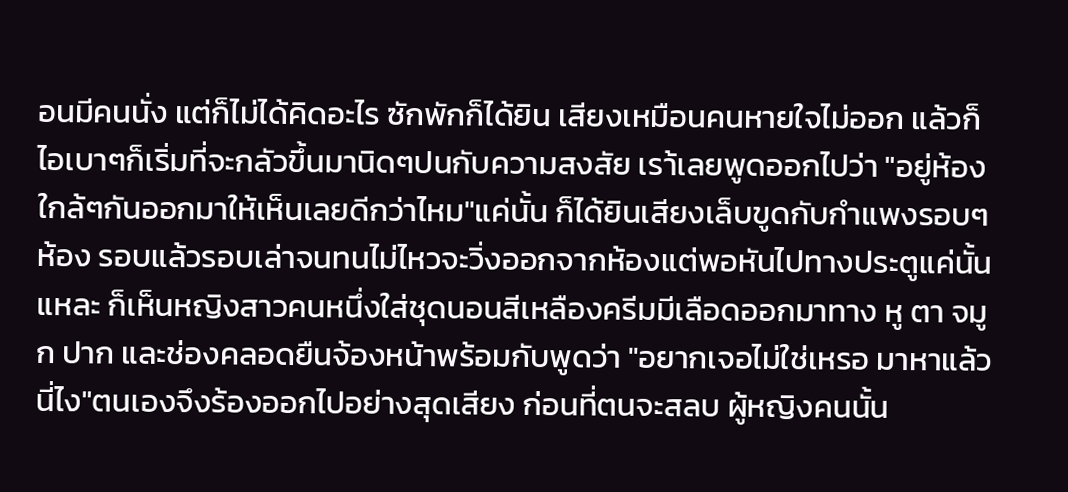อนมีคนนั่ง แต่ก็ไม่ได้คิดอะไร ซักพักก็ได้ยิน เสียงเหมือนคนหายใจไม่ออก แล้วก็ไอเบาๆก็เริ่มที่จะกลัวขึ้นมานิดๆปนกับความสงสัย เรา้เลยพูดออกไปว่า "อยู่ห้องใกล้ๆกันออกมาให้เห็นเลยดีกว่าไหม"แค่นั้น ก็ได้ยินเสียงเล็บขูดกับกำแพงรอบๆห้อง รอบแล้วรอบเล่าจนทนไม่ไหวจะวิ่งออกจากห้องแต่พอหันไปทางประตูแค่นั้นแหละ ก็เห็นหญิงสาวคนหนึ่งใส่ชุดนอนสีเหลืองครีมมีเลือดออกมาทาง หู ตา จมูก ปาก และช่องคลอดยืนจ้องหน้าพร้อมกับพูดว่า "อยากเจอไม่ใช่เหรอ มาหาแล้วนี่ไง"ตนเองจึงร้องออกไปอย่างสุดเสียง ก่อนที่ตนจะสลบ ผู้หญิงคนนั้น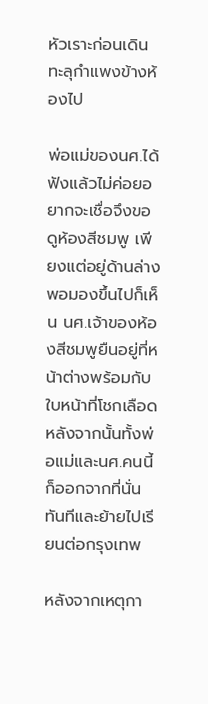หัวเราะก่อนเดินทะลุกำแพงข้างห้องไป

พ่อแม่ของนศ.ได้ฟังแล้วไม่ค่อยอยากจะเชื่อจึงขอดูห้องสีชมพู เพียงแต่อยู่ด้านล่าง พอมองขึ้นไปก็เห็น นศ.เจ้าของห้องสีชมพูยืนอยู่ที่หน้าต่างพร้อมกับใบหน้าที่โชกเลือด หลังจากนั้นทั้งพ่อแม่และนศ.คนนี้ก็ออกจากที่นั่นทันทีและย้ายไปเรียนต่อกรุงเทพ

หลังจากเหตุกา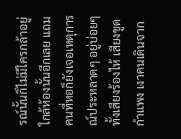รณ์นั้นก็ไม่มีใครกล้าอยู่ใกล้ห้องนั้นอีกเลย แถมคนที่หอก็ยังเจอเหตุการณ์ประหลาดๆ อยู่บ่อยๆ ทั้งเสียงร้องไห้ เสียงขูดกำแพง เงาคนเดินจาก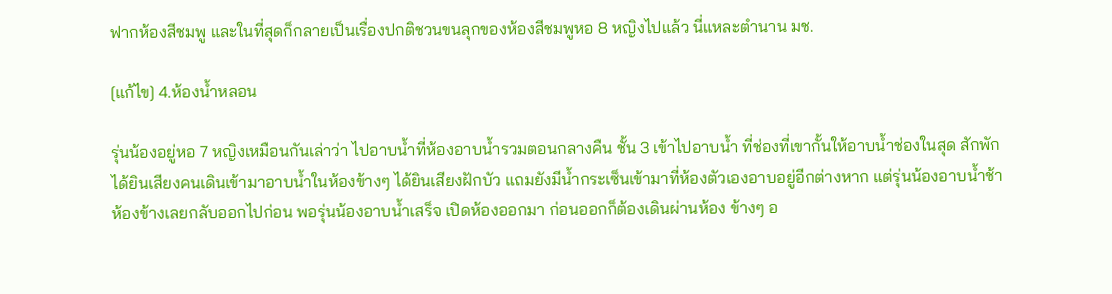ฟากห้องสีชมพู และในที่สุดก็กลายเป็นเรื่องปกติชวนขนลุกของห้องสีชมพูหอ 8 หญิงไปแล้ว นี่แหละตำนาน มช.

[แก้ไข] 4.ห้องน้ำหลอน

รุ่นน้องอยู่หอ 7 หญิงเหมือนกันเล่าว่า ไปอาบน้ำที่ห้องอาบน้ำรวมตอนกลางคืน ชั้น 3 เข้าไปอาบน้ำ ที่ช่องที่เขากั้นให้อาบน้ำช่องในสุด สักพักได้ยินเสียงคนเดินเข้ามาอาบน้ำในห้องข้างๆ ได้ยินเสียงฝักบัว แถมยังมีน้ำกระเซ็นเข้ามาที่ห้องตัวเองอาบอยู่อีกต่างหาก แต่รุ่นน้องอาบน้ำช้า ห้องข้างเลยกลับออกไปก่อน พอรุ่นน้องอาบน้ำเสร็จ เปิดห้องออกมา ก่อนออกก็ต้องเดินผ่านห้อง ข้างๆ อ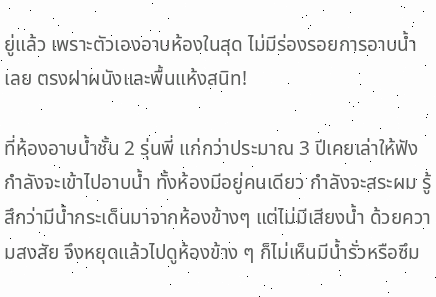ยู่แล้ว เพราะตัวเองอาบห้องในสุด ไม่มีร่องรอยการอาบน้ำเลย ตรงฝาผนังและพื้นแห้งสนิท!

ที่ห้องอาบน้ำชั้น 2 รุ่นพี่ แก่กว่าประมาณ 3 ปีเคยเล่าให้ฟัง กำลังจะเข้าไปอาบน้ำ ทั้งห้องมีอยู่คนเดียว กำลังจะสระผม รู้สึกว่ามีน้ำกระเด็นมาจากห้องข้างๆ แต่ไม่มีเสียงน้ำ ด้วยความสงสัย จึงหยุดแล้วไปดูห้องข้าง ๆ ก็ไม่เห็นมีน้ำรั่วหรือซึม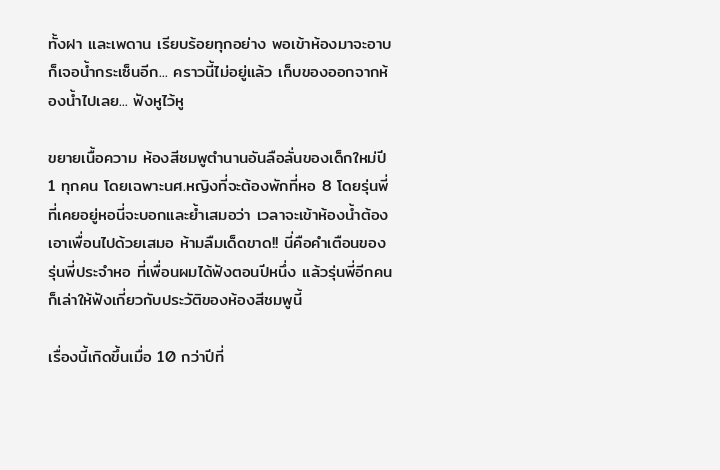ทั้งฝา และเพดาน เรียบร้อยทุกอย่าง พอเข้าห้องมาจะอาบก็เจอน้ำกระเซ็นอีก... คราวนี้ไม่อยู่แล้ว เก็บของออกจากห้องน้ำไปเลย... ฟังหูไว้หู

ขยายเนื้อความ ห้องสีชมพูตำนานอันลือลั่นของเด็กใหม่ปี 1 ทุกคน โดยเฉพาะนศ.หญิงที่จะต้องพักที่หอ 8 โดยรุ่นพี่ที่เคยอยู่หอนี่จะบอกและย้ำเสมอว่า เวลาจะเข้าห้องน้ำต้องเอาเพื่อนไปด้วยเสมอ ห้ามลืมเด็ดขาด!! นี่คือคำเตือนของรุ่นพี่ประจำหอ ที่เพื่อนผมได้ฟังตอนปีหนึ่ง แล้วรุ่นพี่อีกคนก็เล่าให้ฟังเกี่ยวกับประวัติของห้องสีชมพูนี้

เรื่องนี้เกิดขึ้นเมื่อ 10 กว่าปีที่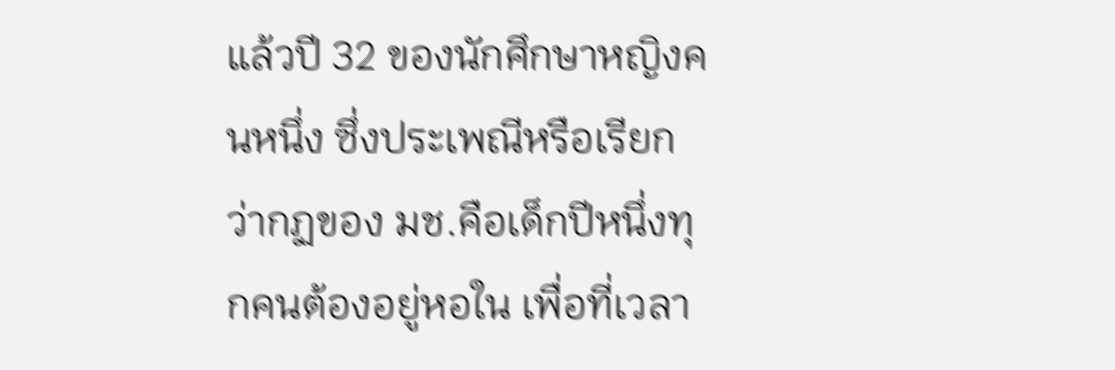แล้วปี 32 ของนักศึกษาหญิงคนหนึ่ง ซึ่งประเพณีหรือเรียกว่ากฏของ มช.คือเด็กปีหนึ่งทุกคนต้องอยู่หอใน เพื่อที่เวลา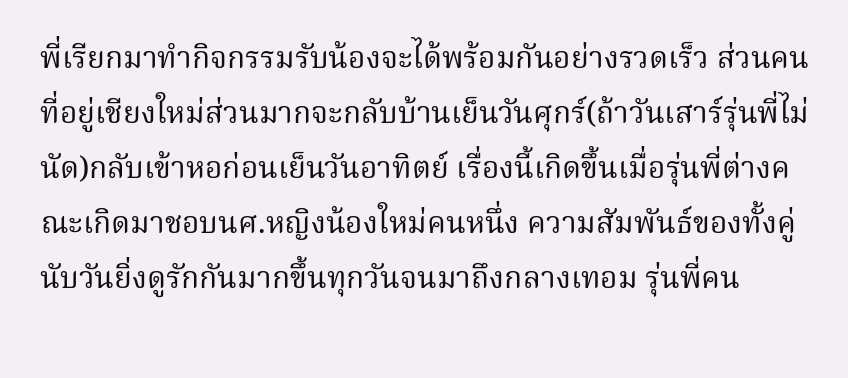พี่เรียกมาทำกิจกรรมรับน้องจะได้พร้อมกันอย่างรวดเร็ว ส่วนคนที่อยู่เชียงใหม่ส่วนมากจะกลับบ้านเย็นวันศุกร์(ถ้าวันเสาร์รุ่นพี่ไม่นัด)กลับเข้าหอก่อนเย็นวันอาทิตย์ เรื่องนี้เกิดขึ้นเมื่อรุ่นพี่ต่างคณะเกิดมาชอบนศ.หญิงน้องใหม่คนหนึ่ง ความสัมพันธ์ของทั้งคู่นับวันยิ่งดูรักกันมากขึ้นทุกวันจนมาถึงกลางเทอม รุ่นพี่คน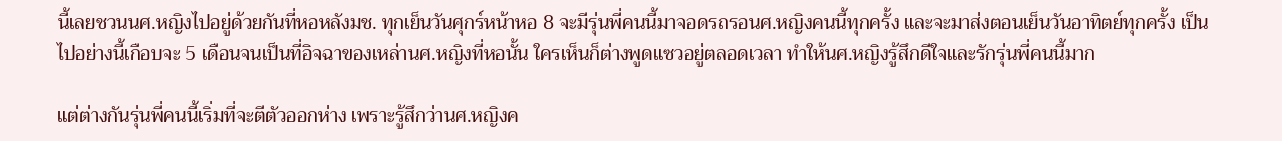นี้เลยชวนนศ.หญิงไปอยู่ด้วยกันที่หอหลังมช. ทุกเย็นวันศุกร์หน้าหอ 8 จะมีรุ่นพี่คนนี้มาจอดรถรอนศ.หญิงคนนี้ทุกครั้ง และจะมาส่งตอนเย็นวันอาทิตย์ทุกครั้ง เป็นไปอย่างนี้เกือบจะ 5 เดือนจนเป็นที่อิจฉาของเหล่านศ.หญิงที่หอนั้น ใครเห็นก็ต่างพูดแซวอยู่ตลอดเวลา ทำให้นศ.หญิงรู้สึกดีใจและรักรุ่นพี่คนนี้มาก

แต่ต่างกันรุ่นพี่คนนี้เริ่มที่จะตีตัวออกห่าง เพราะรู้สึกว่านศ.หญิงค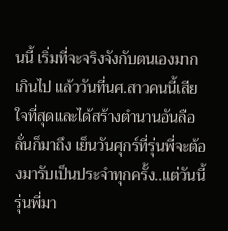นนี้ เริ่มที่จะจริงจังกับตนเองมากเกินไป แล้ววันที่นศ.สาวคนนี้เสียใจที่สุดและได้สร้างตำนานอันลือลั่นก็มาถึง เย็นวันศุกร์ที่รุ่นพี่จะต้องมารับเป็นประจำทุกครั้ง..แต่วันนี้รุ่นพี่มา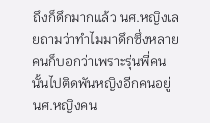ถึงก็ดึกมากแล้ว นศ.หญิงเลยถามว่าทำไมมาดึกซึ่งหลายคนก็บอกว่าเพราะรุ่นพี่คนนั้นไปติดพันหญิงอีกคนอยู่ นศ.หญิงคน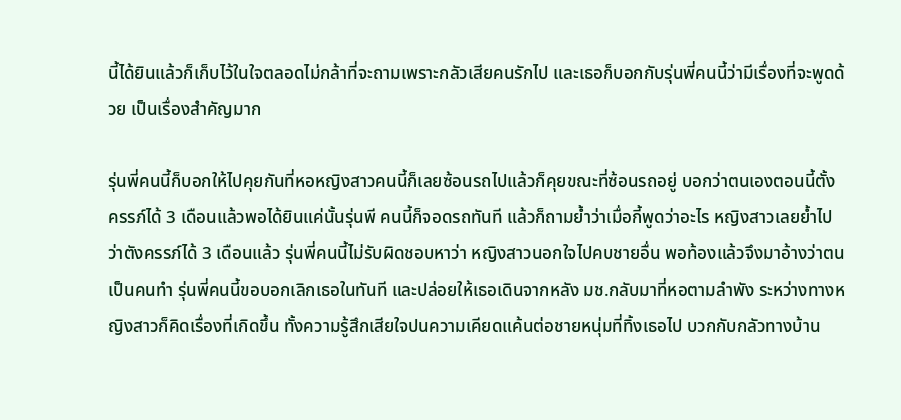นี้ได้ยินแล้วก็เก็บไว้ในใจตลอดไม่กล้าที่จะถามเพราะกลัวเสียคนรักไป และเธอก็บอกกับรุ่นพี่คนนี้ว่ามีเรื่องที่จะพูดด้วย เป็นเรื่องสำคัญมาก

รุ่นพี่คนนี้ก็บอกให้ไปคุยกันที่หอหญิงสาวคนนี้ก็เลยซ้อนรถไปแล้วก็คุยขณะที่ซ้อนรถอยู่ บอกว่าตนเองตอนนี้ตั้งครรภ์ได้ 3 เดือนแล้วพอได้ยินแค่นั้นรุ่นพี คนนี้ก็จอดรถทันที แล้วก็ถามย้ำว่าเมื่อกี้พูดว่าอะไร หญิงสาวเลยย้ำไปว่าตังครรภ์ได้ 3 เดือนแล้ว รุ่นพี่คนนี้ไม่รับผิดชอบหาว่า หญิงสาวนอกใจไปคบชายอื่น พอท้องแล้วจึงมาอ้างว่าตนเป็นคนทำ รุ่นพี่คนนี้ขอบอกเลิกเธอในทันที และปล่อยให้เธอเดินจากหลัง มช.กลับมาที่หอตามลำพัง ระหว่างทางหญิงสาวก็คิดเรื่องที่เกิดขึ้น ทั้งความรู้สึกเสียใจปนความเคียดแค้นต่อชายหนุ่มที่ทิ้งเธอไป บวกกับกลัวทางบ้าน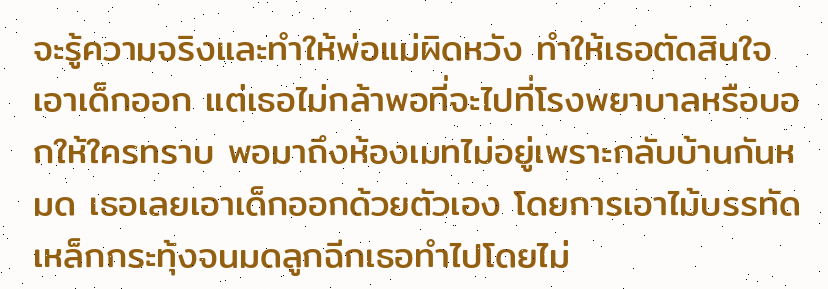จะรู้ความจริงและทำให้พ่อแม่ผิดหวัง ทำให้เธอตัดสินใจเอาเด็กออก แต่เธอไม่กล้าพอที่จะไปที่โรงพยาบาลหรือบอกให้ใครทราบ พอมาถึงห้องเมทไม่อยู่เพราะกลับบ้านกันหมด เธอเลยเอาเด็กออกด้วยตัวเอง โดยการเอาไม้บรรทัดเหล็กกระทุ้งจนมดลูกฉีกเธอทำไปโดยไม่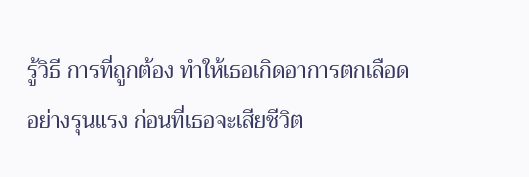รู้วิธี การที่ถูกต้อง ทำให้เธอเกิดอาการตกเลือดอย่างรุนแรง ก่อนที่เธอจะเสียชีวิต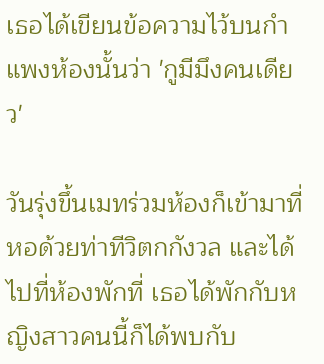เธอได้เขียนข้อความไว้บนกำแพงห้องนั้นว่า 'กูมีมึงคนเดียว'

วันรุ่งขึ้นเมทร่วมห้องก็เข้ามาที่หอด้วยท่าทีวิตกกังวล และได้ไปที่ห้องพักที่ เธอได้พักกับหญิงสาวคนนี้ก็ได้พบกับ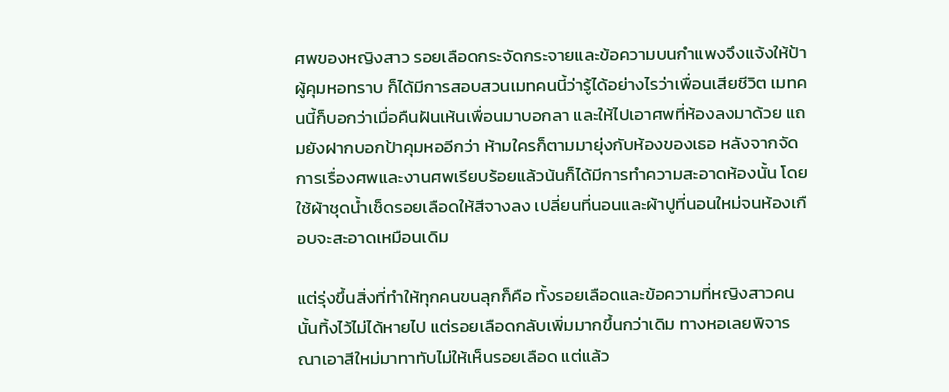ศพของหญิงสาว รอยเลือดกระจัดกระจายและข้อความบนกำแพงจึงแจ้งให้ป้าผู้คุมหอทราบ ก็ได้มีการสอบสวนเมทคนนี้ว่ารู้ได้อย่างไรว่าเพื่อนเสียชีวิต เมทคนนี้ก็บอกว่าเมื่อคืนฝันเห้นเพื่อนมาบอกลา และให้ไปเอาศพที่ห้องลงมาด้วย แถมยังฝากบอกป้าคุมหออีกว่า ห้ามใครก็ตามมายุ่งกับห้องของเธอ หลังจากจัดการเรื่องศพและงานศพเรียบร้อยแล้วน้นก็ได้มีการทำความสะอาดห้องนั้น โดยใช้ผ้าชุดน้ำเช็ดรอยเลือดให้สีจางลง เปลี่ยนที่นอนและผ้าปูที่นอนใหม่จนห้องเกือบจะสะอาดเหมือนเดิม

แต่รุ่งขึ้นสิ่งที่ทำให้ทุกคนขนลุกก็คือ ทั้งรอยเลือดและข้อความที่หญิงสาวคนนั้นทิ้งไว้ไม่ได้หายไป แต่รอยเลือดกลับเพิ่มมากขึ้นกว่าเดิม ทางหอเลยพิจารณาเอาสีใหม่มาทาทับไม่ให้เห็นรอยเลือด แต่แล้ว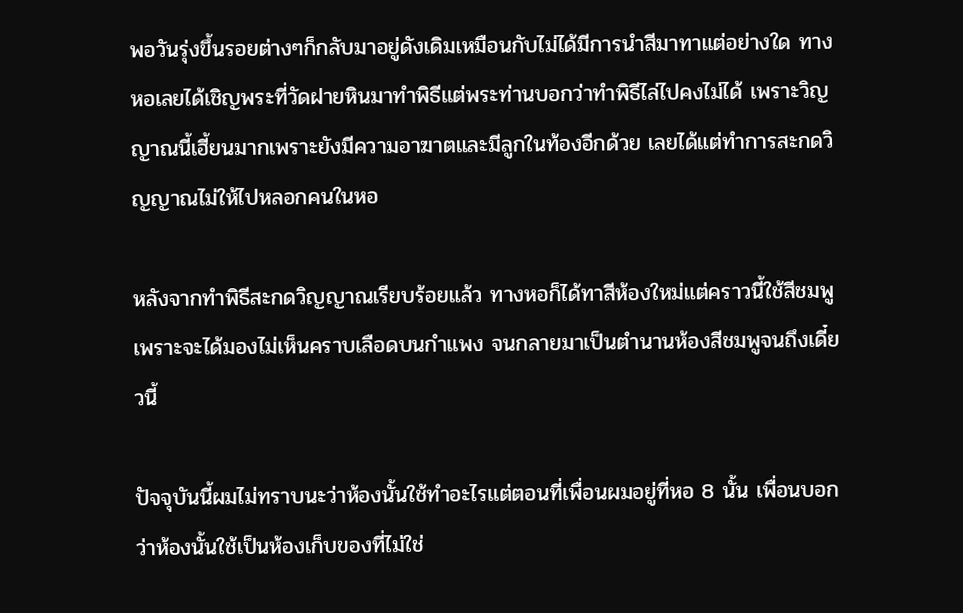พอวันรุ่งขึ้นรอยต่างๆก็กลับมาอยู่ดังเดิมเหมือนกับไม่ได้มีการนำสีมาทาแต่อย่างใด ทางหอเลยได้เชิญพระที่วัดฝายหินมาทำพิธีแต่พระท่านบอกว่าทำพิธีไล่ไปคงไม่ได้ เพราะวิญญาณนี้เฮี้ยนมากเพราะยังมีความอาฆาตและมีลูกในท้องอีกด้วย เลยได้แต่ทำการสะกดวิญญาณไม่ให้ไปหลอกคนในหอ

หลังจากทำพิธีสะกดวิญญาณเรียบร้อยแล้ว ทางหอก็ได้ทาสีห้องใหม่แต่คราวนี้ใช้สีชมพู เพราะจะได้มองไม่เห็นคราบเลือดบนกำแพง จนกลายมาเป็นตำนานห้องสีชมพูจนถึงเดี๋ยวนี้

ปัจจุบันนี้ผมไม่ทราบนะว่าห้องนั้นใช้ทำอะไรแต่ตอนที่เพื่อนผมอยู่ที่หอ 8 นั้น เพื่อนบอกว่าห้องนั้นใช้เป็นห้องเก็บของที่ไม่ใช่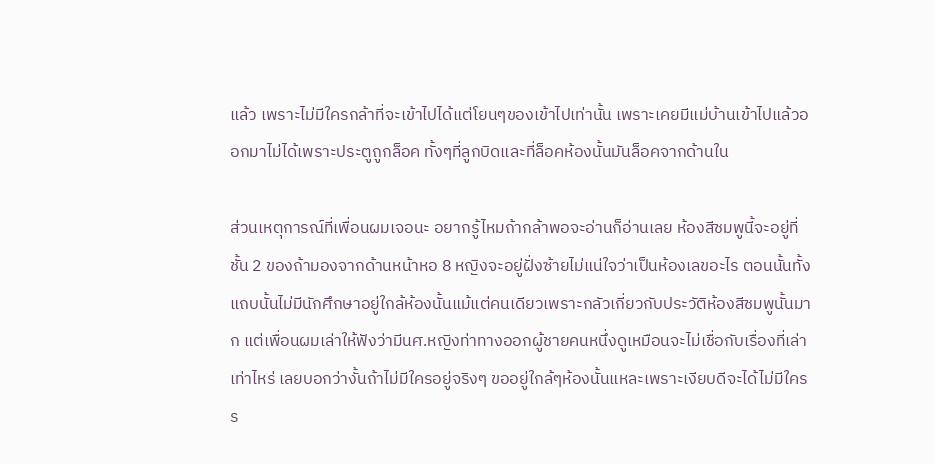แล้ว เพราะไม่มีใครกล้าที่จะเข้าไปได้แต่โยนๆของเข้าไปเท่านั้น เพราะเคยมีแม่บ้านเข้าไปแล้วออกมาไม่ได้เพราะประตูถูกล็อค ทั้งๆที่ลูกบิดและที่ล็อคห้องนั้นมันล็อคจากด้านใน

ส่วนเหตุการณ์ที่เพื่อนผมเจอนะ อยากรู้ไหมถ้ากล้าพอจะอ่านก็อ่านเลย ห้องสีชมพูนี้จะอยู่ที่ชั้น 2 ของถ้ามองจากด้านหน้าหอ 8 หญิงจะอยู่ฝั่งซ้ายไม่แน่ใจว่าเป็นห้องเลขอะไร ตอนนั้นทั้งแถบนั้นไม่มีนักศึกษาอยู่ใกล้ห้องนั้นแม้แต่คนเดียวเพราะกลัวเกี่ยวกับประวัติห้องสีชมพูนั้นมาก แต่เพื่อนผมเล่าให้ฟังว่ามีนศ.หญิงท่าทางออกผู้ชายคนหนึ่งดูเหมือนจะไม่เชื่อกับเรื่องที่เล่าเท่าไหร่ เลยบอกว่างั้นถ้าไม่มีใครอยู่จริงๆ ขออยู่ใกล้ๆห้องนั้นแหละเพราะเงียบดีจะได้ไม่มีใครร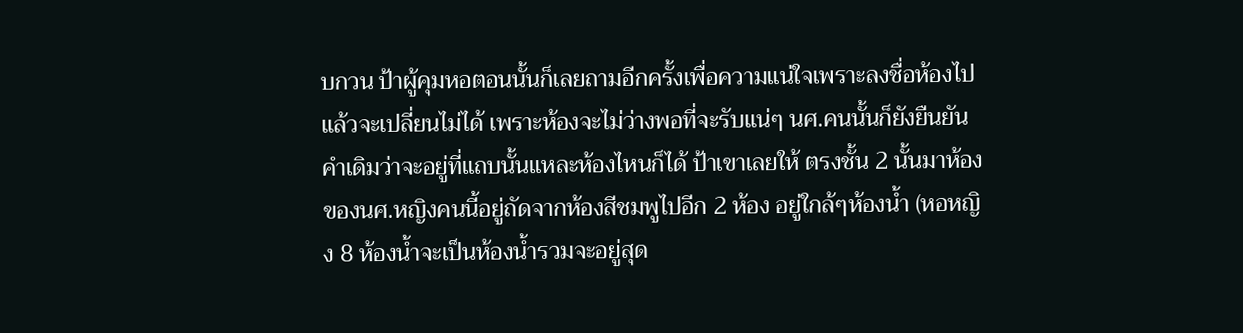บกวน ป้าผู้คุมหอตอนนั้นก็เลยถามอีกครั้งเพื่อความแน่ใจเพราะลงชื่อห้องไปแล้วจะเปลี่ยนไม่ได้ เพราะห้องจะไม่ว่างพอที่จะรับแน่ๆ นศ.คนนั้นก็ยังยืนยันคำเดิมว่าจะอยู่ที่แถบนั้นแหละห้องไหนก็ได้ ป้าเขาเลยให้ ตรงชั้น 2 นั้นมาห้องของนศ.หญิงคนนี้อยู่ถัดจากห้องสีชมพูไปอีก 2 ห้อง อยู่ใกล้ๆห้องน้ำ (หอหญิง 8 ห้องน้ำจะเป็นห้องน้ำรวมจะอยู่สุด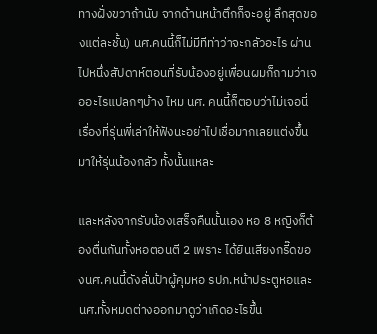ทางฝั่งขวาถ้านับ จากด้านหน้าตึกก็จะอยู่ ลึกสุดของแต่ละชั้น) นศ.คนนี้ก็ไม่มีทีท่าว่าจะกลัวอะไร ผ่านไปหนึ่งสัปดาห์ตอนที่รับน้องอยู่เพื่อนผมก็ถามว่าเจออะไรแปลกๆบ้าง ไหม นศ. คนนี้ก็ตอบว่าไม่เจอนี่ เรื่องที่รุ่นพี่เล่าให้ฟังนะอย่าไปเชื่อมากเลยแต่งขึ้นมาให้รุ่นน้องกลัว ทั้งนั้นแหละ

และหลังจากรับน้องเสร็จคืนนั้นเอง หอ 8 หญิงก็ต้องตื่นกันทั้งหอตอนตี 2 เพราะ ได้ยินเสียงกรี๊ดของนศ.คนนี้ดังลั่นป้าผู้คุมหอ รปภ.หน้าประตูหอและนศ.ทั้งหมดต่างออกมาดูว่าเกิดอะไรขึ้น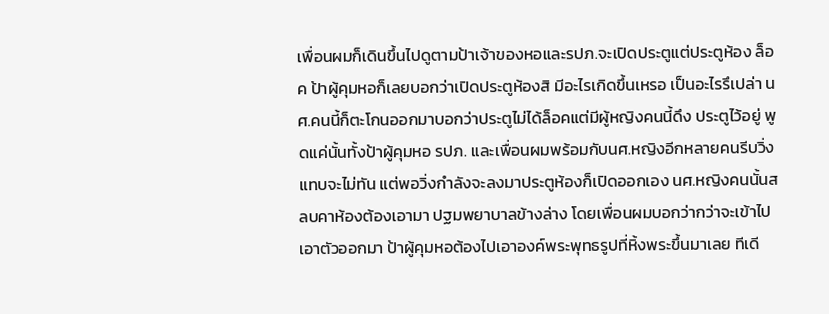เพื่อนผมก็เดินขึ้นไปดูตามป้าเจ้าของหอและรปภ.จะเปิดประตูแต่ประตูห้อง ล็อค ป้าผู้คุมหอก็เลยบอกว่าเปิดประตูห้องสิ มีอะไรเกิดขึ้นเหรอ เป็นอะไรรึเปล่า นศ.คนนี้ก็ตะโกนออกมาบอกว่าประตูไม่ได้ล็อคแต่มีผู้หญิงคนนี้ดึง ประตูไว้อยู่ พูดแค่นั้นทั้งป้าผู้คุมหอ รปภ. และเพื่อนผมพร้อมกับนศ.หญิงอีกหลายคนรีบวิ่งแทบจะไม่ทัน แต่พอวิ่งกำลังจะลงมาประตูห้องก็เปิดออกเอง นศ.หญิงคนนั้นสลบคาห้องต้องเอามา ปฐมพยาบาลข้างล่าง โดยเพื่อนผมบอกว่ากว่าจะเข้าไปเอาตัวออกมา ป้าผู้คุมหอต้องไปเอาองค์พระพุทธรูปที่หิ้งพระขึ้นมาเลย ทีเดี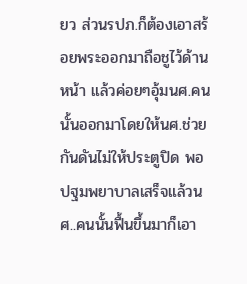ยว ส่วนรปภ.ก็ต้องเอาสร้อยพระออกมาถือชูไว้ด้านหน้า แล้วค่อยๆอุ้มนศ.คนนั้นออกมาโดยให้นศ.ช่วยกันดันไม่ให้ประตูปิด พอปฐมพยาบาลเสร็จแล้วนศ..คนนั้นฟื้นขึ้นมาก็เอา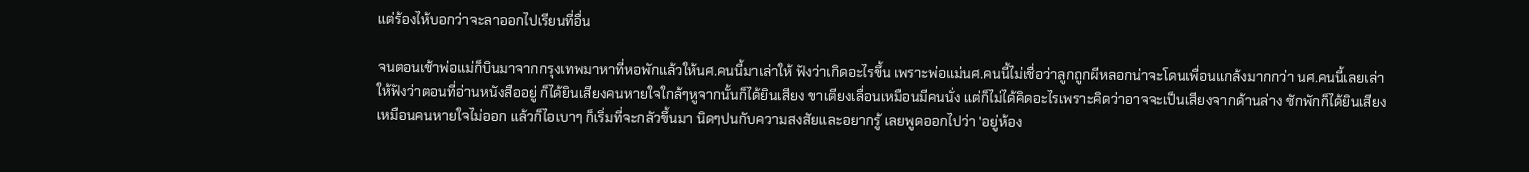แต่ร้องไห้บอกว่าจะลาออกไปเรียนที่อื่น

จนตอนเช้าพ่อแม่ก็บินมาจากกรุงเทพมาหาที่หอพักแล้วให้นศ.คนนี้มาเล่าให้ ฟังว่าเกิดอะไรขึ้น เพราะพ่อแม่นศ.คนนี้ไม่เชื่อว่าลูกถูกผีหลอกน่าจะโดนเพื่อนแกล้งมากกว่า นศ.คนนี้เลยเล่าให้ฟังว่าตอนที่อ่านหนังสืออยู่ ก็ได้ยินเสียงคนหายใจใกล้ๆหูจากนั้นก็ได้ยินเสียง ขาเตียงเลื่อนเหมือนมีคนนั่ง แต่ก็ไม่ได้คิดอะไรเพราะคิดว่าอาจจะเป็นเสียงจากด้านล่าง ซักพักก็ได้ยินเสียงเหมือนคนหายใจไม่ออก แล้วก็ไอเบาๆ ก็เริ่มที่จะกลัวขึ้นมา นิดๆปนกับความสงสัยและอยากรู้ เลยพูดออกไปว่า 'อยู่ห้อง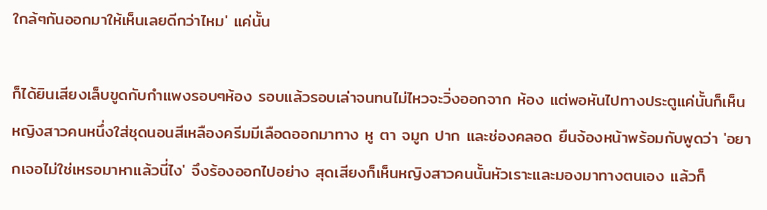ใกล้ๆกันออกมาให้เห็นเลยดีกว่าไหม' แค่นั้น

ก็ได้ยินเสียงเล็บขูดกับกำแพงรอบๆห้อง รอบแล้วรอบเล่าจนทนไม่ไหวจะวิ่งออกจาก ห้อง แต่พอหันไปทางประตูแค่นั้นก็เห็น หญิงสาวคนหนึ่งใส่ชุดนอนสีเหลืองครีมมีเลือดออกมาทาง หู ตา จมูก ปาก และช่องคลอด ยืนจ้องหน้าพร้อมกับพูดว่า 'อยากเจอไม่ใช่เหรอมาหาแล้วนี่ไง' จึงร้องออกไปอย่าง สุดเสียงก็เห็นหญิงสาวคนนั้นหัวเราะและมองมาทางตนเอง แล้วก็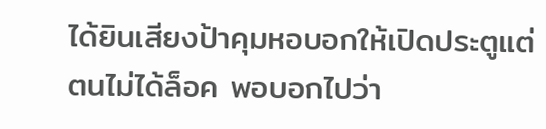ได้ยินเสียงป้าคุมหอบอกให้เปิดประตูแต่ตนไม่ได้ล็อค พอบอกไปว่า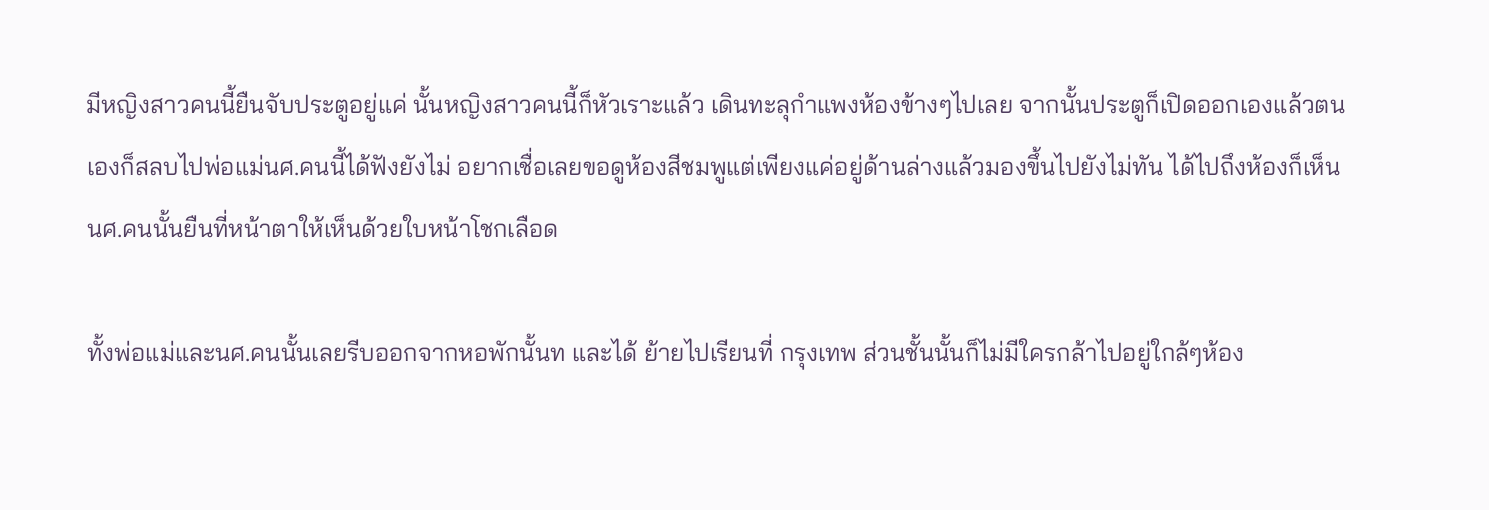มีหญิงสาวคนนี้ยืนจับประตูอยู่แค่ นั้นหญิงสาวคนนี้ก็หัวเราะแล้ว เดินทะลุกำแพงห้องข้างๆไปเลย จากนั้นประตูก็เปิดออกเองแล้วตนเองก็สลบไปพ่อแม่นศ.คนนี้ได้ฟังยังไม่ อยากเชื่อเลยขอดูห้องสีชมพูแต่เพียงแค่อยู่ด้านล่างแล้วมองขึ้นไปยังไม่ทัน ได้ไปถึงห้องก็เห็นนศ.คนนั้นยืนที่หน้าตาให้เห็นด้วยใบหน้าโชกเลือด

ทั้งพ่อแม่และนศ.คนนั้นเลยรีบออกจากหอพักนั้นท และได้ ย้ายไปเรียนที่ กรุงเทพ ส่วนชั้นนั้นก็ไม่มีใครกล้าไปอยู่ใกล้ๆห้อง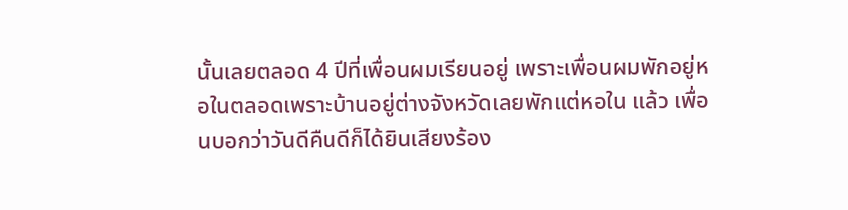นั้นเลยตลอด 4 ปีที่เพื่อนผมเรียนอยู่ เพราะเพื่อนผมพักอยู่หอในตลอดเพราะบ้านอยู่ต่างจังหวัดเลยพักแต่หอใน แล้ว เพื่อนบอกว่าวันดีคืนดีก็ได้ยินเสียงร้อง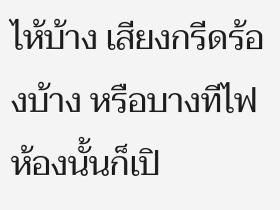ไห้บ้าง เสียงกรีดร้องบ้าง หรือบางทีไฟห้องนั้นก็เปิ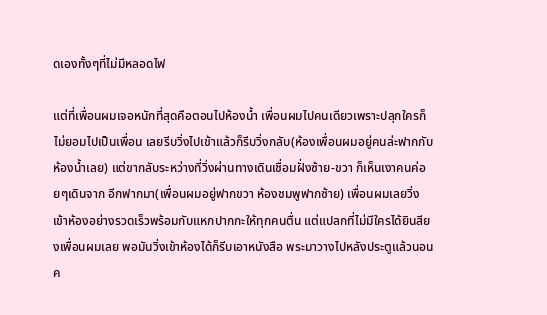ดเองทั้งๆที่ไม่มีหลอดไฟ

แต่ที่เพื่อนผมเจอหนักที่สุดคือตอนไปห้องน้ำ เพื่อนผมไปคนเดียวเพราะปลุกใครก็ไม่ยอมไปเป็นเพื่อน เลยรีบวิ่งไปเข้าแล้วก็รีบวิ่งกลับ(ห้องเพื่อนผมอยู่คนล่ะฟากกับห้องน้ำเลย) แต่ขากลับระหว่างที่วิ่งผ่านทางเดินเชื่อมฝั่งซ้าย-ขวา ก็เห็นเงาคนค่อยๆเดินจาก อีกฟากมา(เพื่อนผมอยู่ฟากขวา ห้องชมพูฟากซ้าย) เพื่อนผมเลยวิ่งเข้าห้องอย่างรวดเร็วพร้อมกับแหกปากกะให้ทุกคนตื่น แต่แปลกที่ไม่มีใครได้ยินสียงเพื่อนผมเลย พอมันวิ่งเข้าห้องได้ก็รีบเอาหนังสือ พระมาวางไปหลังประตูแล้วนอนค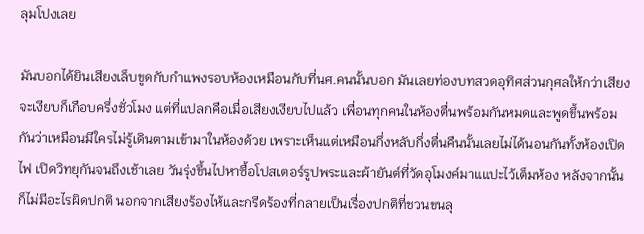ลุมโปงเลย

มันบอกได้ยินเสียงเล็บขูดกับกำแพงรอบห้องเหมือนกับที่นศ.คนนั้นบอก มันเลยท่องบทสวดอุทิศส่วนกุศลให้กว่าเสียงจะเงียบก็เกือบครึ่งชั่วโมง แต่ที่แปลกคือเมื่อเสียงเงียบไปแล้ว เพื่อนทุกคนในห้องตื่นพร้อมกันหมดและพูดขึ้นพร้อมกันว่าเหมือนมีใครไม่รู้เดินตามเข้ามาในห้องด้วย เพราะเห็นแต่เหมือนกึ่งหลับกึ่งตื่นคืนนั้นเลยไม่ได้นอนกันทั้งห้องเปิดไฟ เปิดวิทยุกันจนถึงเช้าเลย วันรุ่งขึ้นไปหาซื้อโปสเตอร์รูปพระและผ้ายันต์ที่วัดอุโมงค์มาแแปะไว้เต็มห้อง หลังจากนั้นก็ไม่มีอะไรผิดปกติ นอกจากเสียงร้องไห้และกรีดร้องที่กลายเป็นเรื่องปกติที่ชวนขนลุ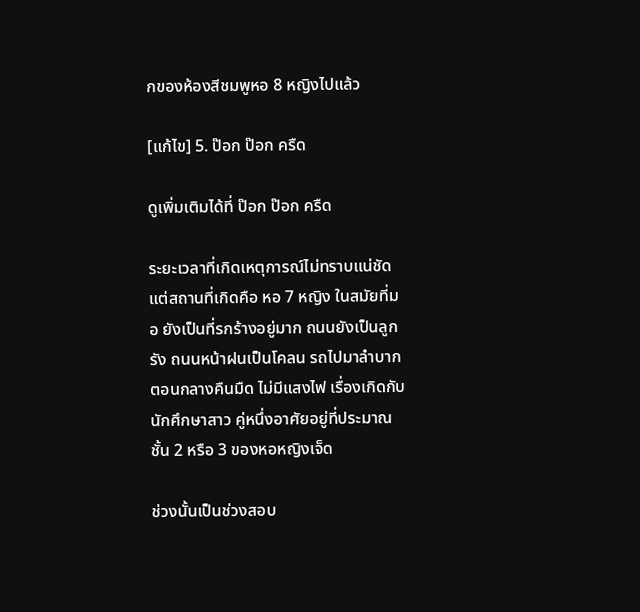กของห้องสีชมพูหอ 8 หญิงไปแล้ว

[แก้ไข] 5. ป๊อก ป๊อก ครืด

ดูเพิ่มเติมได้ที่ ป๊อก ป๊อก ครืด

ระยะเวลาที่เกิดเหตุการณ์ไม่ทราบแน่ชัด แต่สถานที่เกิดคือ หอ 7 หญิง ในสมัยที่มอ ยังเป็นที่รกร้างอยู่มาก ถนนยังเป็นลูกรัง ถนนหน้าฝนเป็นโคลน รถไปมาลำบาก ตอนกลางคืนมืด ไม่มีแสงไฟ เรื่องเกิดกับนักศึกษาสาว คู่หนึ่งอาศัยอยู่ที่ประมาณ ชั้น 2 หรือ 3 ของหอหญิงเจ็ด

ช่วงนั้นเป็นช่วงสอบ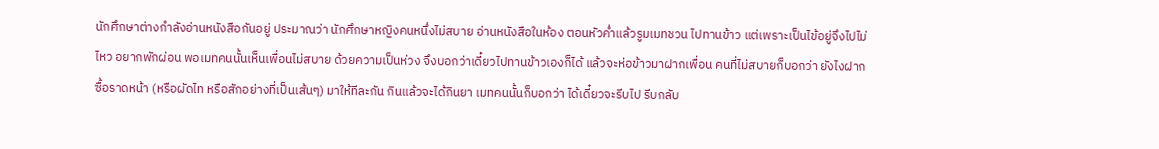นักศึกษาต่างกำลังอ่านหนังสือกันอยู่ ประมาณว่า นักศึกษาหญิงคนหนึ่งไม่สบาย อ่านหนังสือในห้อง ตอนหัวค่ำแล้วรูมเมทชวน ไปทานข้าว แต่เพราะเป็นไข้อยู่จึงไปไม่ไหว อยากพักผ่อน พอเมทคนนั้นเห็นเพื่อนไม่สบาย ด้วยความเป็นห่วง จึงบอกว่าเดี๋ยวไปทานข้าวเองก็ได้ แล้วจะห่อข้าวมาฝากเพื่อน คนที่ไม่สบายก็บอกว่า ยังไงฝากซื้อราดหน้า (หรือผัดไท หรือสักอย่างที่เป็นเส้นๆ) มาให้ทีละกัน กินแล้วจะได้กินยา เมทคนนั้นก็บอกว่า ได้เดี๋ยวจะรีบไป รีบกลับ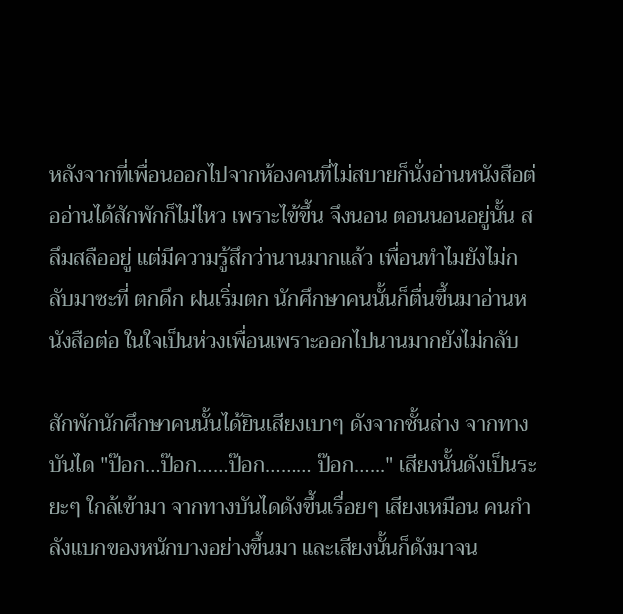หลังจากที่เพื่อนออกไปจากห้องคนที่ไม่สบายก็นั่งอ่านหนังสือต่ออ่านได้สักพักก็ไม่ไหว เพราะไข้ขึ้น จึงนอน ตอนนอนอยู่นั้น สลึมสลืออยู่ แต่มีความรู้สึกว่านานมากแล้ว เพื่อนทำไมยังไม่กลับมาซะที่ ตกดึก ฝนเริ่มตก นักศึกษาคนนั้นก็ตื่นขึ้นมาอ่านหนังสือต่อ ในใจเป็นห่วงเพื่อนเพราะออกไปนานมากยังไม่กลับ

สักพักนักศึกษาคนนั้นได้ยินเสียงเบาๆ ดังจากชั้นล่าง จากทางบันได "ป๊อก…ป๊อก……ป๊อก……… ป๊อก…..." เสียงนั้นดังเป็นระยะๆ ใกล้เข้ามา จากทางบันไดดังขึ้นเรื่อยๆ เสียงเหมือน คนกำลังแบกของหนักบางอย่างขึ้นมา และเสียงนั้นก็ดังมาจน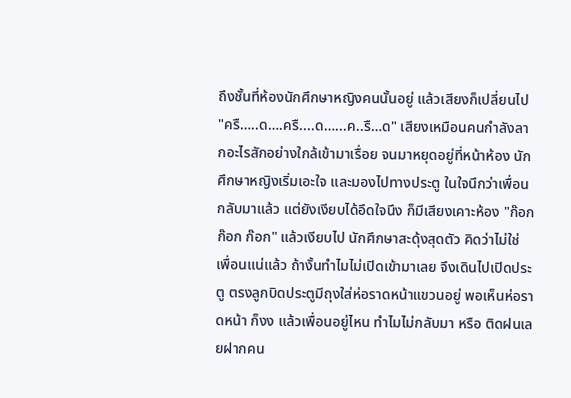ถึงชั้นที่ห้องนักศึกษาหญิงคนนั้นอยู่ แล้วเสียงก็เปลี่ยนไป "ครื…..ด….ครื....ด…...ค..รื…ด" เสียงเหมือนคนกำลังลากอะไรสักอย่างใกล้เข้ามาเรื่อย จนมาหยุดอยู่ที่หน้าห้อง นักศึกษาหญิงเริ่มเอะใจ และมองไปทางประตู ในใจนึกว่าเพื่อนกลับมาแล้ว แต่ยังเงียบได้อึดใจนึง ก็มีเสียงเคาะห้อง "ก๊อก ก๊อก ก๊อก" แล้วเงียบไป นักศึกษาสะดุ้งสุดตัว คิดว่าไม่ใช่ เพื่อนแน่แล้ว ถ้างั้นทำไมไม่เปิดเข้ามาเลย จึงเดินไปเปิดประตู ตรงลูกบิดประตูมีถุงใส่ห่อราดหน้าแขวนอยู่ พอเห็นห่อราดหน้า ก็งง แล้วเพื่อนอยู่ไหน ทำไมไม่กลับมา หรือ ติดฝนเลยฝากคน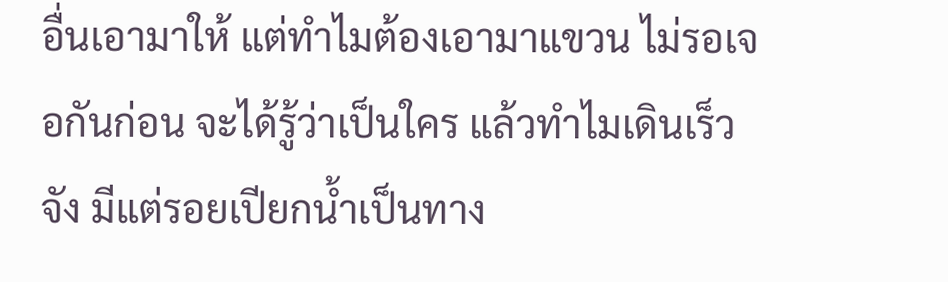อื่นเอามาให้ แต่ทำไมต้องเอามาแขวน ไม่รอเจอกันก่อน จะได้รู้ว่าเป็นใคร แล้วทำไมเดินเร็วจัง มีแต่รอยเปียกน้ำเป็นทาง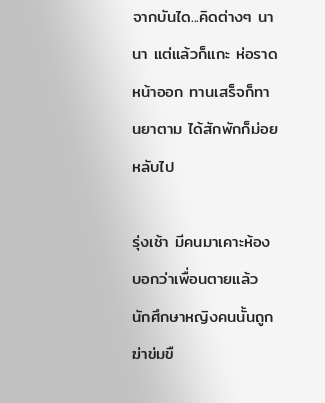จากบันได...คิดต่างๆ นานา แต่แล้วก็แกะ ห่อราดหน้าออก ทานเสร็จก็ทานยาตาม ได้สักพักก็ม่อยหลับไป

รุ่งเช้า มีคนมาเคาะห้องบอกว่าเพื่อนตายแล้ว นักศึกษาหญิงคนนั้นถูกฆ่าข่มขื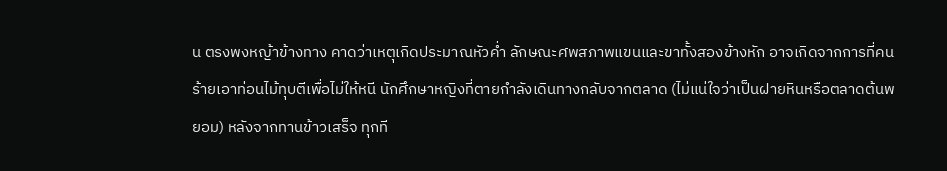น ตรงพงหญ้าข้างทาง คาดว่าเหตุเกิดประมาณหัวค่ำ ลักษณะศพสภาพแขนและขาทั้งสองข้างหัก อาจเกิดจากการที่คนร้ายเอาท่อนไม้ทุบตีเพื่อไม่ให้หนี นักศึกษาหญิงที่ตายกำลังเดินทางกลับจากตลาด (ไม่แน่ใจว่าเป็นฝายหินหรือตลาดต้นพยอม) หลังจากทานข้าวเสร็จ ทุกที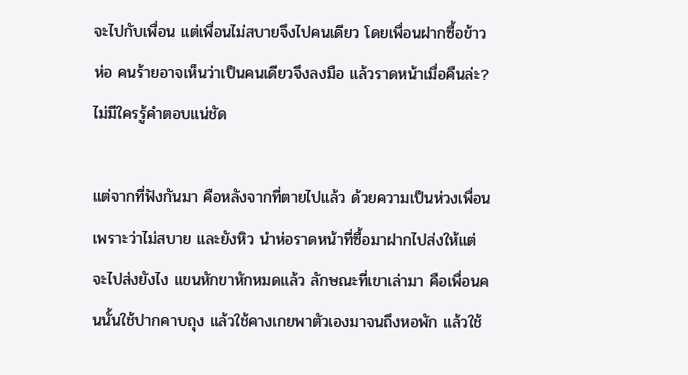จะไปกับเพื่อน แต่เพื่อนไม่สบายจึงไปคนเดียว โดยเพื่อนฝากซื้อข้าวห่อ คนร้ายอาจเห็นว่าเป็นคนเดียวจึงลงมือ แล้วราดหน้าเมื่อคืนล่ะ? ไม่มีใครรู้คำตอบแน่ชัด

แต่จากที่ฟังกันมา คือหลังจากที่ตายไปแล้ว ด้วยความเป็นห่วงเพื่อน เพราะว่าไม่สบาย และยังหิว นำห่อราดหน้าที่ซื้อมาฝากไปส่งให้แต่จะไปส่งยังไง แขนหักขาหักหมดแล้ว ลักษณะที่เขาเล่ามา คือเพื่อนคนนั้นใช้ปากคาบถุง แล้วใช้คางเกยพาตัวเองมาจนถึงหอพัก แล้วใช้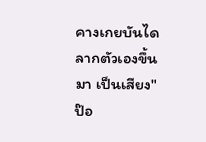คางเกยบันไดลากตัวเองขึ้นมา เป็นเสียง"ป๊อ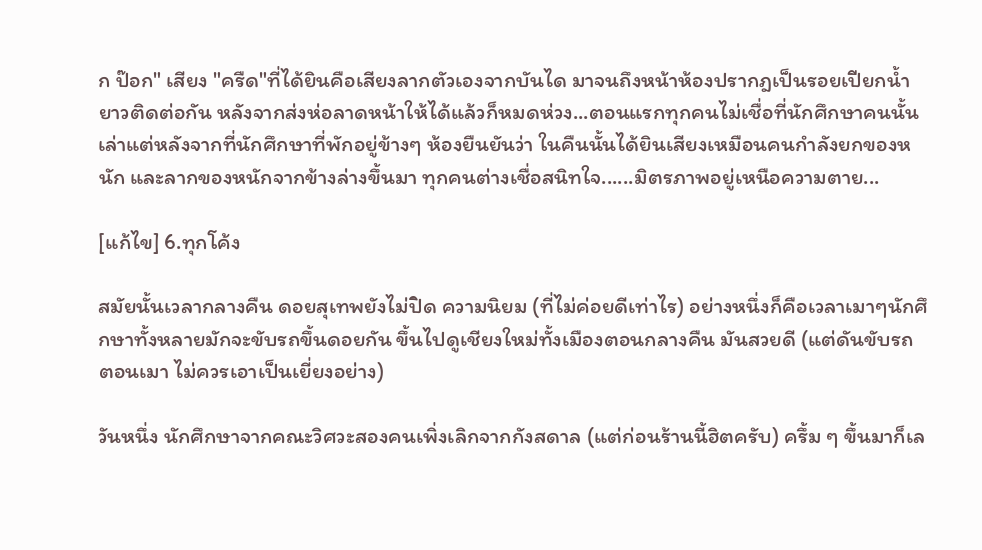ก ป๊อก" เสียง "ครืด"ที่ได้ยินคือเสียงลากตัวเองจากบันได มาจนถึงหน้าห้องปรากฎเป็นรอยเปียกน้ำยาวติดต่อกัน หลังจากส่งห่อลาดหน้าให้ได้แล้วก็หมดห่วง...ตอนแรกทุกคนไม่เชื่อที่นักศึกษาคนนั้น เล่าแต่หลังจากที่นักศึกษาที่พักอยู่ข้างๆ ห้องยืนยันว่า ในคืนนั้นได้ยินเสียงเหมือนคนกำลังยกของหนัก และลากของหนักจากข้างล่างขึ้นมา ทุกคนต่างเชื่อสนิทใจ......มิตรภาพอยู่เหนือความตาย...

[แก้ไข] 6.ทุกโค้ง

สมัยนั้นเวลากลางคืน ดอยสุเทพยังไม่ปิด ความนิยม (ที่ไม่ค่อยดีเท่าไร) อย่างหนึ่งก็คือเวลาเมาๆนักศึกษาทั้งหลายมักจะขับรถขึ้นดอยกัน ขึ้นไปดูเชียงใหม่ทั้งเมืองตอนกลางคืน มันสวยดี (แต่ดันขับรถตอนเมา ไม่ควรเอาเป็นเยี่ยงอย่าง)

วันหนึ่ง นักศึกษาจากคณะวิศวะสองคนเพิ่งเลิกจากกังสดาล (แต่ก่อนร้านนี้ฮิตครับ) ครึ้ม ๆ ขึ้นมาก็เล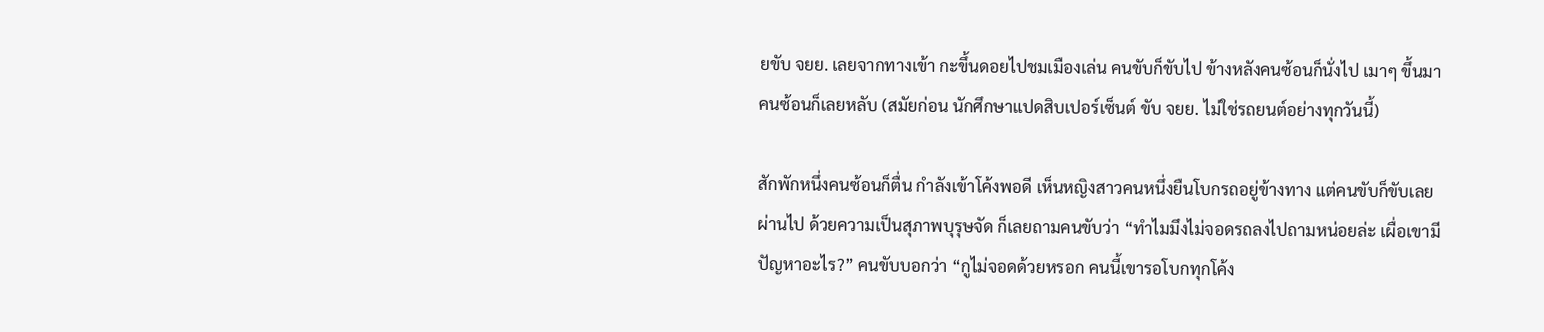ยขับ จยย. เลยจากทางเข้า กะขึ้นดอยไปชมเมืองเล่น คนขับก็ขับไป ข้างหลังคนซ้อนก็นั่งไป เมาๆ ขึ้นมาคนซ้อนก็เลยหลับ (สมัยก่อน นักศึกษาแปดสิบเปอร์เซ็นต์ ขับ จยย. ไม่ใช่รถยนต์อย่างทุกวันนี้)

สักพักหนึ่งคนซ้อนก็ตื่น กำลังเข้าโค้งพอดี เห็นหญิงสาวคนหนึ่งยืนโบกรถอยู่ข้างทาง แต่คนขับก็ขับเลยผ่านไป ด้วยความเป็นสุภาพบุรุษจัด ก็เลยถามคนขับว่า “ทำไมมึงไม่จอดรถลงไปถามหน่อยล่ะ เผื่อเขามีปัญหาอะไร?” คนขับบอกว่า “กูไม่จอดด้วยหรอก คนนี้เขารอโบกทุกโค้ง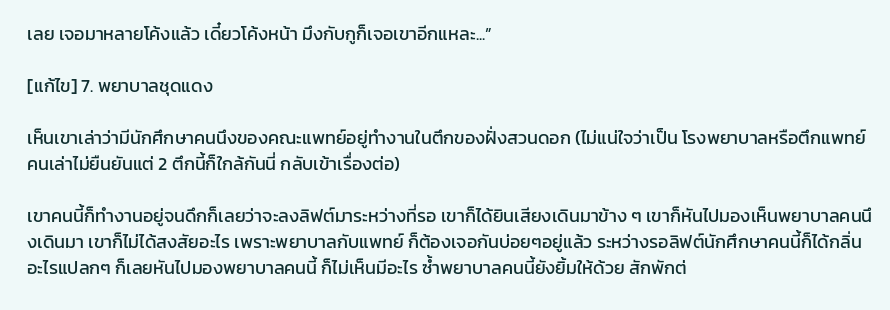เลย เจอมาหลายโค้งแล้ว เดี๋ยวโค้งหน้า มึงกับกูก็เจอเขาอีกแหละ...”

[แก้ไข] 7. พยาบาลชุดแดง

เห็นเขาเล่าว่ามีนักศึกษาคนนึงของคณะแพทย์อยู่ทำงานในตึกของฝั่งสวนดอก (ไม่แน่ใจว่าเป็น โรงพยาบาลหรือตึกแพทย์คนเล่าไม่ยืนยันแต่ 2 ตึกนี้ก็ใกล้กันนี่ กลับเข้าเรื่องต่อ)

เขาคนนี้ก็ทำงานอยู่จนดึกก็เลยว่าจะลงลิฟต์มาระหว่างที่รอ เขาก็ได้ยินเสียงเดินมาข้าง ๆ เขาก็หันไปมองเห็นพยาบาลคนนึงเดินมา เขาก็ไม่ได้สงสัยอะไร เพราะพยาบาลกับแพทย์ ก็ต้องเจอกันบ่อยๆอยู่แล้ว ระหว่างรอลิฟต์นักศึกษาคนนี้ก็ได้กลิ่นอะไรแปลกๆ ก็เลยหันไปมองพยาบาลคนนี้ ก็ไม่เห็นมีอะไร ซ้ำพยาบาลคนนี้ยังยิ้มให้ด้วย สักพักต่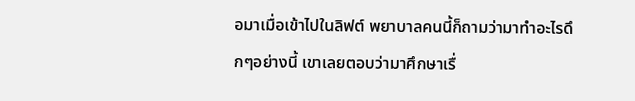อมาเมื่อเข้าไปในลิฟต์ พยาบาลคนนี้ก็ถามว่ามาทำอะไรดึกๆอย่างนี้ เขาเลยตอบว่ามาศึกษาเรื่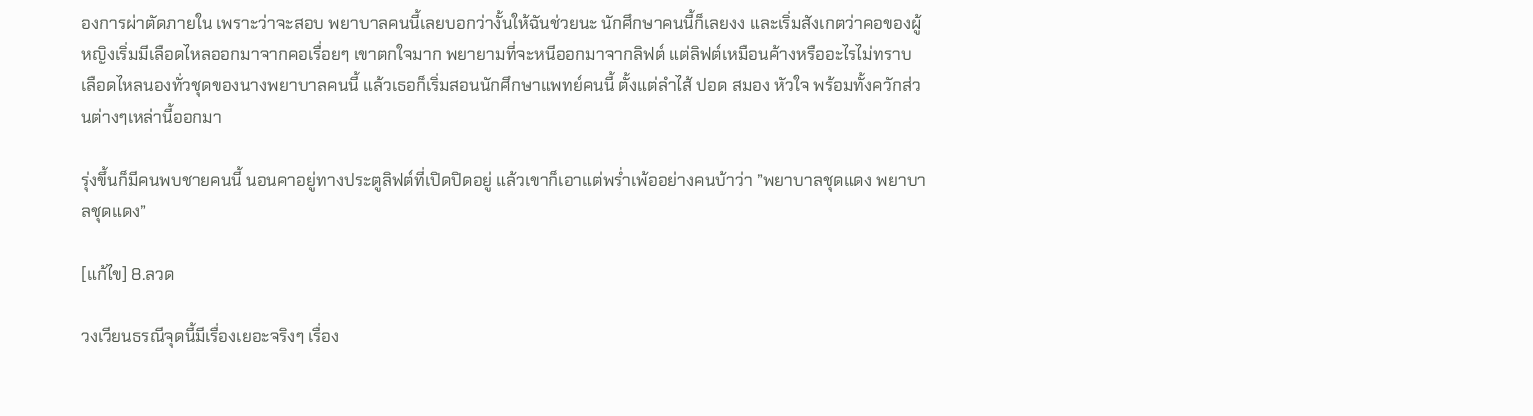องการผ่าตัดภายใน เพราะว่าจะสอบ พยาบาลคนนี้เลยบอกว่างั้นให้ฉันช่วยนะ นักศึกษาคนนี้ก็เลยงง และเริ่มสังเกตว่าคอของผู้หญิงเริ่มมีเลือดไหลออกมาจากคอเรื่อยๆ เขาตกใจมาก พยายามที่จะหนีออกมาจากลิฟต์ แต่ลิฟต์เหมือนค้างหรืออะไรไม่ทราบ เลือดไหลนองทั่วชุดของนางพยาบาลคนนี้ แล้วเธอก็เริ่มสอนนักศึกษาแพทย์คนนี้ ตั้งแต่ลำไส้ ปอด สมอง หัวใจ พร้อมทั้งควักส่วนต่างๆเหล่านี้ออกมา

รุ่งขึ้นก็มีคนพบชายคนนี้ นอนคาอยู่ทางประตูลิฟต์ที่เปิดปิดอยู่ แล้วเขาก็เอาแต่พร่ำเพ้ออย่างคนบ้าว่า ”พยาบาลชุดแดง พยาบาลชุดแดง”

[แก้ไข] 8.ลวด

วงเวียนธรณีจุดนี้มีเรื่องเยอะจริงๆ เรื่อง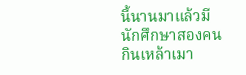นี้นานมาแล้วมีนักศึกษาสองคนกินเหล้าเมา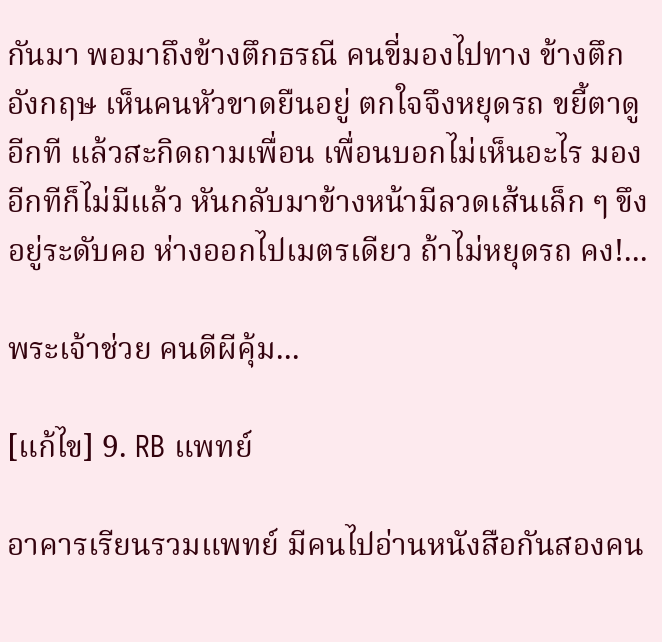กันมา พอมาถึงข้างตึกธรณี คนขี่มองไปทาง ข้างตึกอังกฤษ เห็นคนหัวขาดยืนอยู่ ตกใจจึงหยุดรถ ขยี้ตาดูอีกที แล้วสะกิดถามเพื่อน เพื่อนบอกไม่เห็นอะไร มองอีกทีก็ไม่มีแล้ว หันกลับมาข้างหน้ามีลวดเส้นเล็ก ๆ ขึงอยู่ระดับคอ ห่างออกไปเมตรเดียว ถ้าไม่หยุดรถ คง!...

พระเจ้าช่วย คนดีผีคุ้ม...

[แก้ไข] 9. RB แพทย์

อาคารเรียนรวมแพทย์ มีคนไปอ่านหนังสือกันสองคน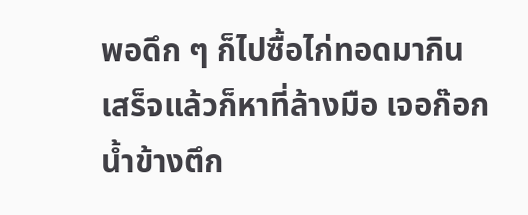พอดึก ๆ ก็ไปซื้อไก่ทอดมากิน เสร็จแล้วก็หาที่ล้างมือ เจอก๊อกน้ำข้างตึก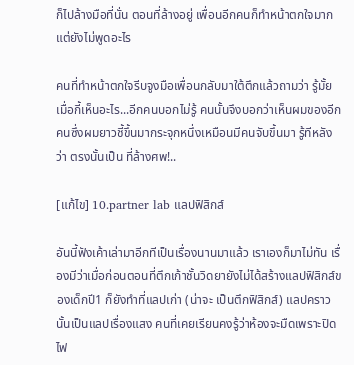ก็ไปล้างมือที่นั่น ตอนที่ล้างอยู่ เพื่อนอีกคนก็ทำหน้าตกใจมากแต่ยังไม่พูดอะไร

คนที่ทำหน้าตกใจรีบจูงมือเพื่อนกลับมาใต้ตึกแล้วถามว่า รู้มั้ยเมื่อกี้เห็นอะไร...อีกคนบอกไม่รู้ คนนั้นจึงบอกว่าเห็นผมของอีกคนซึ่งผมยาวชี้ขึ้นมากระจุกหนึ่งเหมือนมีคนจับขึ้นมา รู้ทีหลังว่า ตรงนั้นเป็น ที่ล้างศพ!..

[แก้ไข] 10.partner lab แลปฟิสิกส์

อันนี้ฟังเค้าเล่ามาอีกทีเป็นเรื่องนานมาแล้ว เราเองก็มาไม่ทัน เรื่องมีว่าเมื่อก่อนตอนที่ตึกเก้าชั้นวิดยายังไม่ได้สร้างแลปฟิสิกส์ของเด็กปี1 ก็ยังทำที่แลปเก่า (น่าจะ เป็นตึกฟิสิกส์) แลปคราวนั้นเป็นแลปเรื่องแสง คนที่เคยเรียนคงรู้ว่าห้องจะมืดเพราะปิดไฟ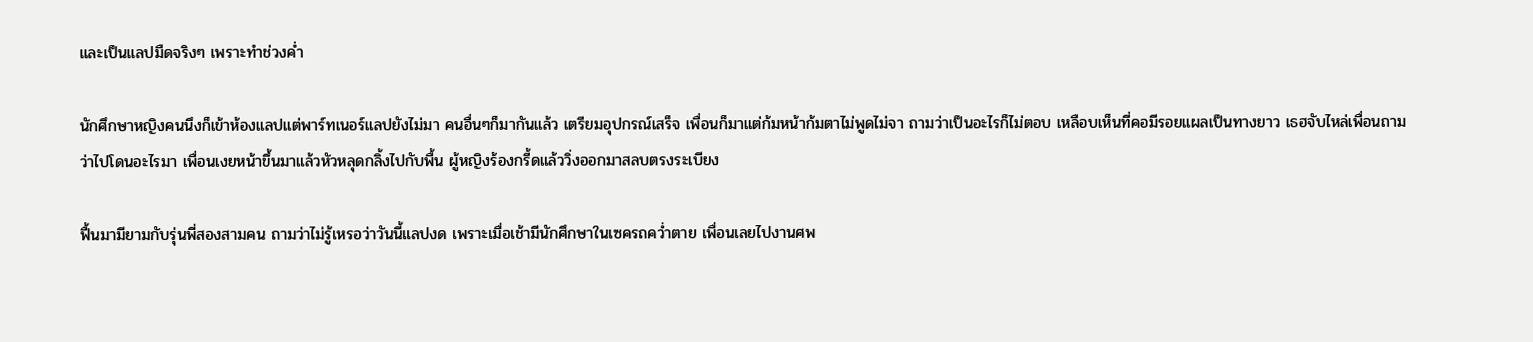และเป็นแลปมืดจริงๆ เพราะทำช่วงค่ำ

นักศึกษาหญิงคนนึงก็เข้าห้องแลปแต่พาร์ทเนอร์แลปยังไม่มา คนอื่นๆก็มากันแล้ว เตรียมอุปกรณ์เสร็จ เพื่อนก็มาแต่ก้มหน้าก้มตาไม่พูดไม่จา ถามว่าเป็นอะไรก็ไม่ตอบ เหลือบเห็นที่คอมีรอยแผลเป็นทางยาว เธฮจับไหล่เพื่อนถามว่าไปโดนอะไรมา เพื่อนเงยหน้าขึ้นมาแล้วหัวหลุดกลิ้งไปกับพื้น ผู้หญิงร้องกรี้ดแล้ววิ่งออกมาสลบตรงระเบียง

ฟื้นมามียามกับรุ่นพี่สองสามคน ถามว่าไม่รู้เหรอว่าวันนี้แลปงด เพราะเมื่อเช้ามีนักศึกษาในเซครถคว่ำตาย เพื่อนเลยไปงานศพ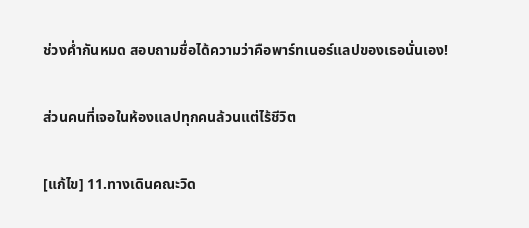ช่วงค่ำกันหมด สอบถามชื่อได้ความว่าคือพาร์ทเนอร์แลปของเธอนั่นเอง!

ส่วนคนที่เจอในห้องแลปทุกคนล้วนแต่ไร้ชีวิต

[แก้ไข] 11.ทางเดินคณะวิด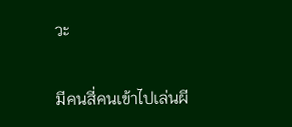วะ

มีคนสี่คนเข้าไปเล่นผี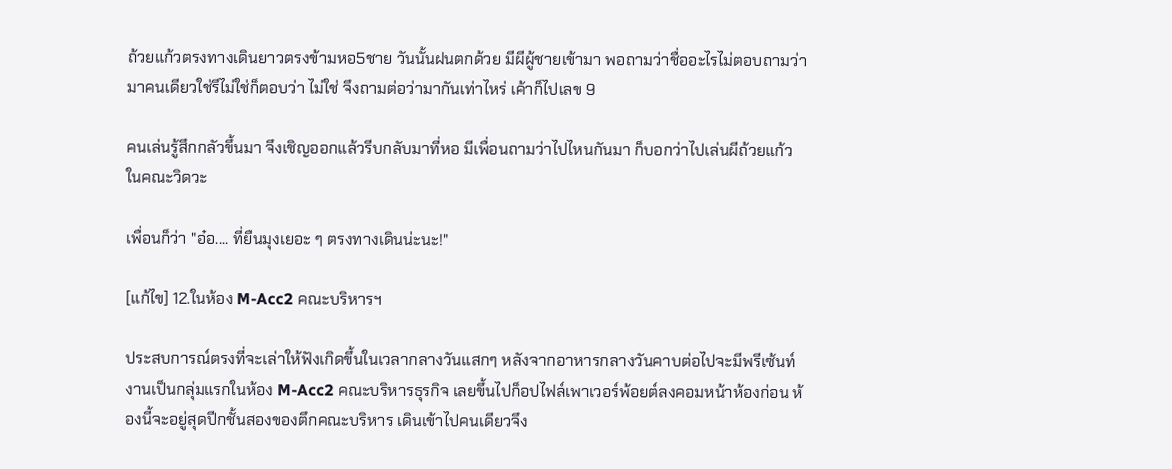ถ้วยแก้วตรงทางเดินยาวตรงข้ามหอ5ชาย วันนั้นฝนตกด้วย มีผีผู้ชายเข้ามา พอถามว่าชื่ออะไรไม่ตอบถามว่ามาคนเดียวใช่รึไม่ใช่ก็ตอบว่า ไม่ใช่ จึงถามต่อว่ามากันเท่าไหร่ เค้าก็ไปเลข 9

คนเล่นรู้สึกกลัวขึ้นมา จึงเชิญออกแล้วรีบกลับมาที่หอ มีเพื่อนถามว่าไปไหนกันมา ก็บอกว่าไปเล่นผีถ้วยแก้วในคณะวิดวะ

เพื่อนก็ว่า "อ๋อ.... ที่ยืนมุงเยอะ ๆ ตรงทางเดินน่ะนะ!"

[แก้ไข] 12.ในห้อง M-Acc2 คณะบริหารฯ

ประสบการณ์ตรงที่จะเล่าให้ฟังเกิดขึ้นในเวลากลางวันแสกๆ หลังจากอาหารกลางวันคาบต่อไปจะมีพรีเซ้นท์งานเป็นกลุ่มแรกในห้อง M-Acc2 คณะบริหารธุรกิจ เลยขึ้นไปก็อปไฟล์เพาเวอร์พ้อยต์ลงคอมหน้าห้องก่อน ห้องนี้จะอยู่สุดปีกชั้นสองของตึกคณะบริหาร เดินเข้าไปคนเดียวจึง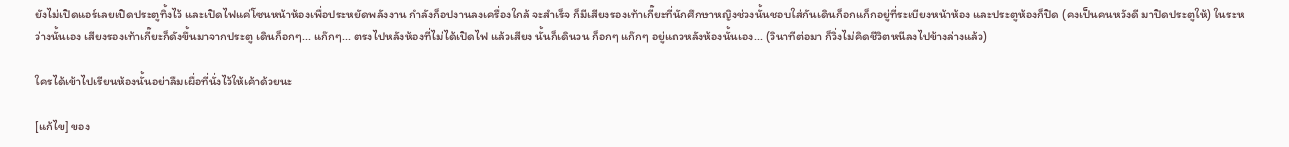ยังไม่เปิดแอร์เลยเปิดประตูทิ้งไว้ และเปิดไฟแค่โซนหน้าห้องเพื่อประหยัดพลังงาน กำลังก็อปงานลงเครื่องใกล้ จะสำเร็จ ก็มีเสียงรองเท้าเกี๊ยะที่นักศึกษาหญิงช่วงนั้นชอบใส่กันเดินก็อกแก็กอยู่ที่ระเบียงหน้าห้อง และประตูห้องก็ปิด (คงเป็นคนหวังดี มาปิดประตูให้) ในระหว่างนั้นเอง เสียงรองเท้าเกี๊ยะก็ดังขึ้นมาจากประตู เดินก็อกๆ... แก๊กๆ... ตรงไปหลังห้องที่ไม่ได้เปิดไฟ แล้วเสียง นั้นก็เดินวน ก็อกๆ แก๊กๆ อยู่แถวหลังห้องนั้นเอง... (วินาทีต่อมา ก็วิ่งไม่คิดชีวิตหนีลงไปข้างล่างแล้ว)

ใครได้เข้าไปเรียนห้องนั้นอย่าลืมเผื่อที่นั่งไว้ให้เค้าด้วยนะ

[แก้ไข] ของ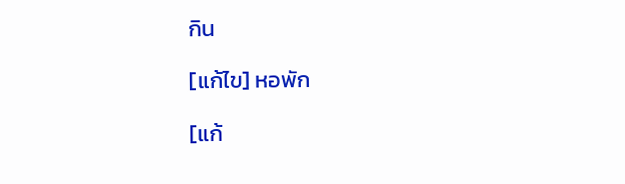กิน

[แก้ไข] หอพัก

[แก้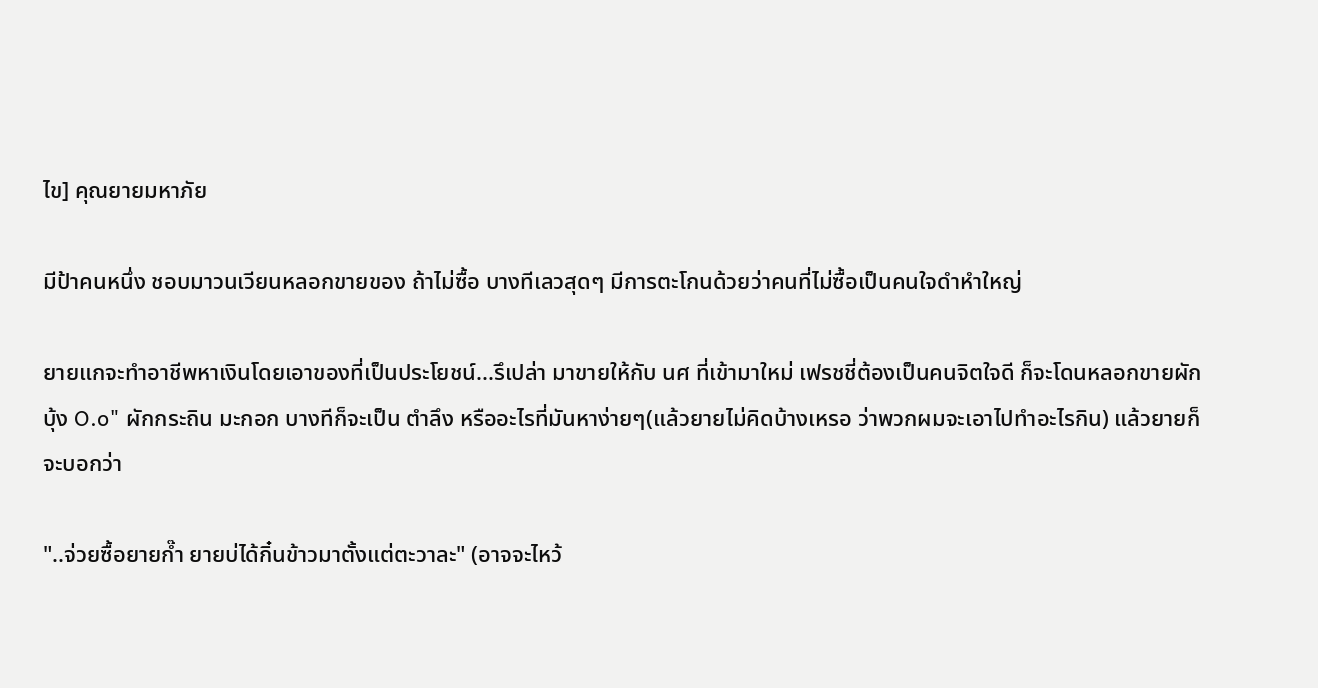ไข] คุณยายมหาภัย

มีป้าคนหนึ่ง ชอบมาวนเวียนหลอกขายของ ถ้าไม่ซื้อ บางทีเลวสุดๆ มีการตะโกนด้วยว่าคนที่ไม่ซื้อเป็นคนใจดำหำใหญ่

ยายแกจะทำอาชีพหาเงินโดยเอาของที่เป็นประโยชน์...รึเปล่า มาขายให้กับ นศ ที่เข้ามาใหม่ เฟรชชี่ต้องเป็นคนจิตใจดี ก็จะโดนหลอกขายผักบุ้ง O.o" ผักกระถิน มะกอก บางทีก็จะเป็น ตำลึง หรืออะไรที่มันหาง่ายๆ(แล้วยายไม่คิดบ้างเหรอ ว่าพวกผมจะเอาไปทำอะไรกิน) แล้วยายก็จะบอกว่า

"..จ่วยซื้อยายก๊ำ ยายบ่ได้กิ๋นข้าวมาตั้งแต่ตะวาละ" (อาจจะไหว้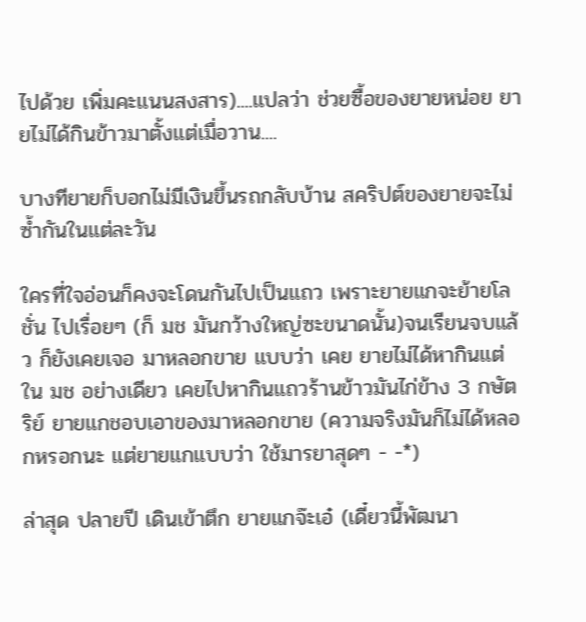ไปด้วย เพิ่มคะแนนสงสาร)....แปลว่า ช่วยซื้อของยายหน่อย ยายไม่ได้กินข้าวมาตั้งแต่เมื่อวาน....

บางทียายก็บอกไม่มีเงินขึ้นรถกลับบ้าน สคริปต์ของยายจะไม่ซ้ำกันในแต่ละวัน

ใครที่ใจอ่อนก็คงจะโดนกันไปเป็นแถว เพราะยายแกจะย้ายโลชั่น ไปเรื่อยๆ (ก็ มช มันกว้างใหญ่ซะขนาดนั้น)จนเรียนจบแล้ว ก็ยังเคยเจอ มาหลอกขาย แบบว่า เคย ยายไม่ได้หากินแต่ใน มช อย่างเดียว เคยไปหากินแถวร้านข้าวมันไก่ข้าง 3 กษัตริย์ ยายแกชอบเอาของมาหลอกขาย (ความจริงมันก็ไม่ได้หลอกหรอกนะ แต่ยายแกแบบว่า ใช้มารยาสุดๆ - -*)

ล่าสุด ปลายปี เดินเข้าตึก ยายแกจ๊ะเอ๋ (เดี๋ยวนี้พัฒนา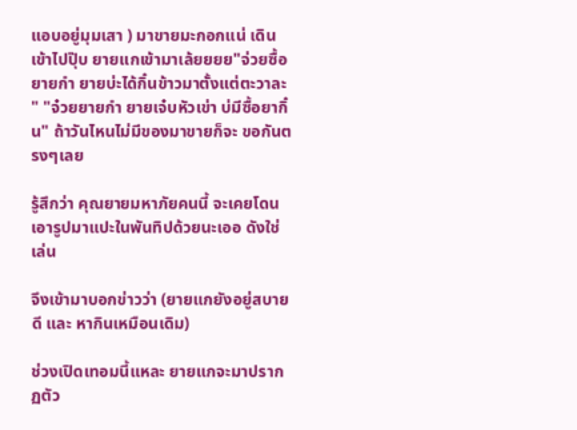แอบอยู่มุมเสา ) มาขายมะกอกแน่ เดินเข้าไปปุ๊บ ยายแกเข้ามาเล้ยยยย"จ่วยซื้อยายกำ ยายบ่ะได้กิ๋นข้าวมาตั้งแต่ตะวาละ " "จ๋วยยายกำ ยายเจ๋บหัวเข่า บ่มีซื้อยากิ๋น" ถ้าวันไหนไม่มีของมาขายก็จะ ขอกันตรงๆเลย

รู้สึกว่า คุณยายมหาภัยคนนี้ จะเคยโดนเอารูปมาแปะในพันทิปด้วยนะเออ ดังใช่เล่น

จึงเข้ามาบอกข่าวว่า (ยายแกยังอยู่สบายดี และ หากินเหมือนเดิม)

ช่วงเปิดเทอมนี้แหละ ยายแกจะมาปรากฏตัว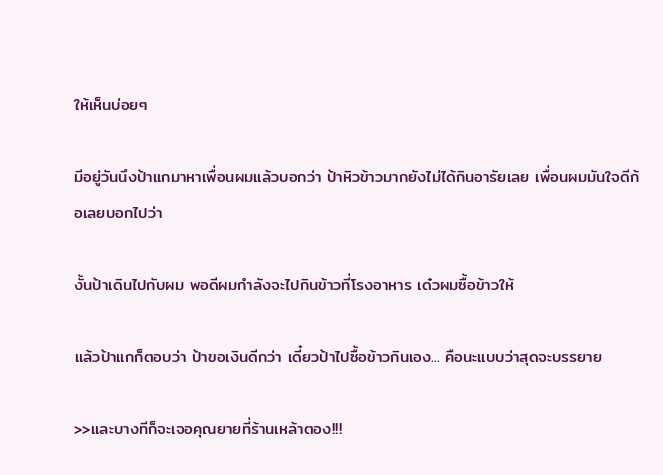ให้เห็นบ่อยๆ

มีอยู่วันนึงป้าแกมาหาเพื่อนผมแล้วบอกว่า ป้าหิวข้าวมากยังไม่ได้กินอารัยเลย เพื่อนผมมันใจดีก้อเลยบอกไปว่า

งั้นป้าเดินไปกับผม พอดีผมกำลังจะไปกินข้าวที่โรงอาหาร เด๋วผมซื้อข้าวให้

แล้วป้าแกก็ตอบว่า ป้าขอเงินดีกว่า เดี๋ยวป้าไปซื้อข้าวกินเอง... คือนะแบบว่าสุดจะบรรยาย

>>และบางทีก็จะเจอคุณยายที่ร้านเหล้าตอง!!!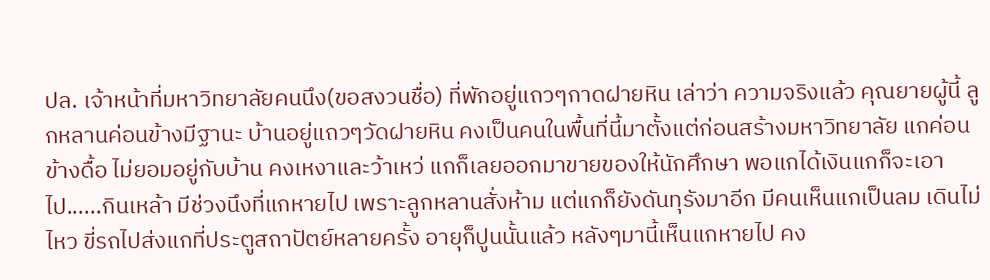ปล. เจ้าหน้าที่มหาวิทยาลัยคนนึง(ขอสงวนชื่อ) ที่พักอยู่แถวๆกาดฝายหิน เล่าว่า ความจริงแล้ว คุณยายผู้นี้ ลูกหลานค่อนข้างมีฐานะ บ้านอยู่แถวๆวัดฝายหิน คงเป็นคนในพื้นที่นี้มาตั้งแต่ก่อนสร้างมหาวิทยาลัย แกค่อนข้างดื้อ ไม่ยอมอยู่กับบ้าน คงเหงาและว้าเหว่ แกก็เลยออกมาขายของให้นักศึกษา พอแกได้เงินแกก็จะเอาไป......กินเหล้า มีช่วงนึงที่แกหายไป เพราะลูกหลานสั่งห้าม แต่แกก็ยังดันทุรังมาอีก มีคนเห็นแกเป็นลม เดินไม่ไหว ขี่รถไปส่งแกที่ประตูสถาปัตย์หลายครั้ง อายุก็ปูนนั้นแล้ว หลังๆมานี้เห็นแกหายไป คง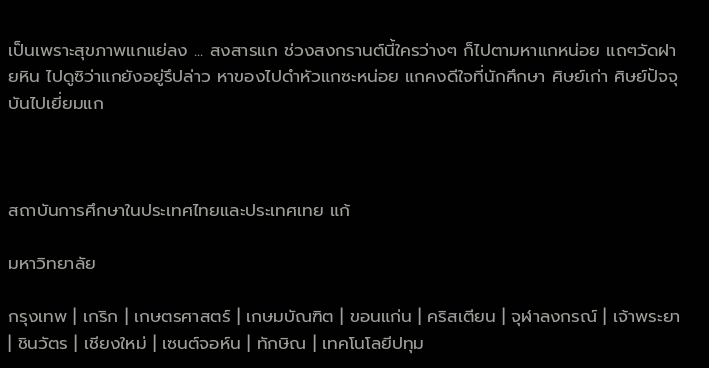เป็นเพราะสุขภาพแกแย่ลง ... สงสารแก ช่วงสงกรานต์นี้ใครว่างๆ ก็ไปตามหาแกหน่อย แถๆวัดฝายหิน ไปดูซิว่าแกยังอยู่รึปล่าว หาของไปดำหัวแกซะหน่อย แกคงดีใจที่นักศึกษา ศิษย์เก่า ศิษย์ปัจจุบันไปเยี่ยมแก



สถาบันการศึกษาในประเทศไทยและประเทศเทย แก้

มหาวิทยาลัย

กรุงเทพ | เกริก | เกษตรศาสตร์ | เกษมบัณฑิต | ขอนแก่น | คริสเตียน | จุฬาลงกรณ์ | เจ้าพระยา | ชินวัตร | เชียงใหม่ | เซนต์จอห์น | ทักษิณ | เทคโนโลยีปทุม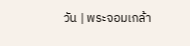วัน | พระจอมเกล้า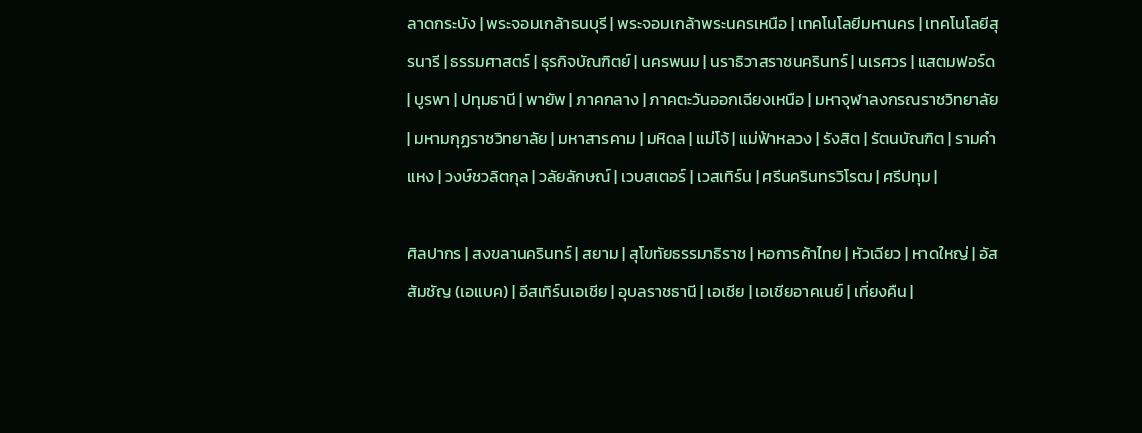ลาดกระบัง | พระจอมเกล้าธนบุรี | พระจอมเกล้าพระนครเหนือ | เทคโนโลยีมหานคร | เทคโนโลยีสุรนารี | ธรรมศาสตร์ | ธุรกิจบัณฑิตย์ | นครพนม | นราธิวาสราชนครินทร์ | นเรศวร | แสตมฟอร์ด | บูรพา | ปทุมธานี | พายัพ | ภาคกลาง | ภาคตะวันออกเฉียงเหนือ | มหาจุฬาลงกรณราชวิทยาลัย | มหามกุฏราชวิทยาลัย | มหาสารคาม | มหิดล | แม่โจ้ | แม่ฟ้าหลวง | รังสิต | รัตนบัณฑิต | รามคำแหง | วงษ์ชวลิตกุล | วลัยลักษณ์ | เวบสเตอร์ | เวสเทิร์น | ศรีนครินทรวิโรฒ | ศรีปทุม |

ศิลปากร | สงขลานครินทร์ | สยาม | สุโขทัยธรรมาธิราช | หอการค้าไทย | หัวเฉียว | หาดใหญ่ | อัสสัมชัญ (เอแบค) | อีสเทิร์นเอเชีย | อุบลราชธานี | เอเชีย | เอเชียอาคเนย์ | เที่ยงคืน |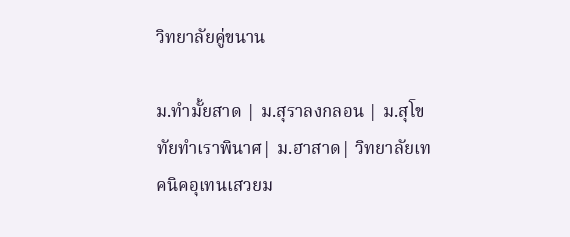วิทยาลัยคู่ขนาน

ม.ทำมั้ยสาด | ม.สุราลงกลอน | ม.สุโขทัยทำเราพินาศ| ม.ฮาสาด| วิทยาลัยเทคนิคอุเทนเสวยม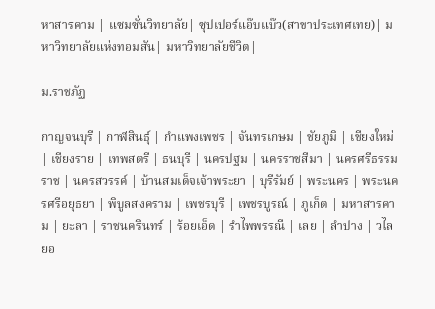หาสารคาม | แซมซั่นวิทยาลัย| ซุปเปอร์แอ๊บแบ๊ว(สาขาประเทศเทย)| มหาวิทยาลัยแห่งทอมสัน| มหาวิทยาลัยชีวิต|

ม.ราชภัฏ

กาญจนบุรี | กาฬสินธุ์ | กำแพงเพชร | จันทรเกษม | ชัยภูมิ | เชียงใหม่ | เชียงราย | เทพสตรี | ธนบุรี | นครปฐม | นครราชสีมา | นครศรีธรรมราช | นครสวรรค์ | บ้านสมเด็จเจ้าพระยา | บุรีรัมย์ | พระนคร | พระนครศรีอยุธยา | พิบูลสงคราม | เพชรบุรี | เพชรบูรณ์ | ภูเก็ต | มหาสารคาม | ยะลา | ราชนครินทร์ | ร้อยเอ็ด | รำไพพรรณี | เลย | ลำปาง | วไลยอ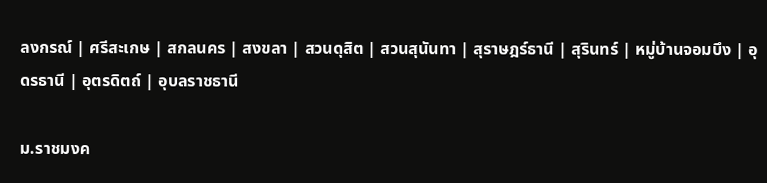ลงกรณ์ | ศรีสะเกษ | สกลนคร | สงขลา | สวนดุสิต | สวนสุนันทา | สุราษฎร์ธานี | สุรินทร์ | หมู่บ้านจอมบึง | อุดรธานี | อุตรดิตถ์ | อุบลราชธานี

ม.ราชมงค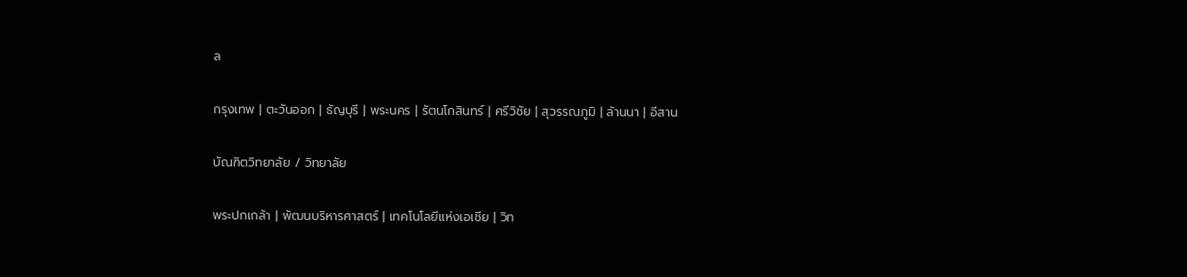ล

กรุงเทพ | ตะวันออก | ธัญบุรี | พระนคร | รัตนโกสินทร์ | ศรีวิชัย | สุวรรณภูมิ | ล้านนา | อีสาน

บัณฑิตวิทยาลัย / วิทยาลัย

พระปกเกล้า | พัฒนบริหารศาสตร์ | เทคโนโลยีแห่งเอเชีย | วิท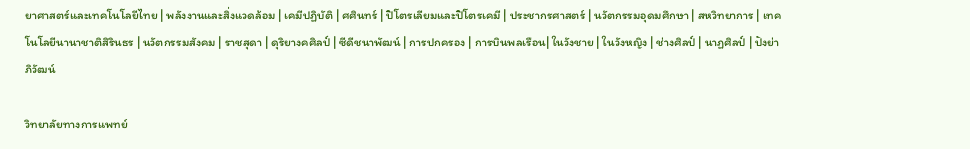ยาศาสตร์และเทคโนโลยีไทย | พลังงานและสิ่งแวดล้อม | เคมีปฏิบัติ | ศศินทร์ | ปิโตรเลียมและปิโตรเคมี | ประชากรศาสตร์ | นวัตกรรมอุดมศึกษา | สหวิทยาการ | เทคโนโลยีนานาชาติสิรินธร | นวัตกรรมสังคม | ราชสุดา | ดุริยางคศิลป์ | ซีดีชนาพัฒน์ | การปกครอง | การบินพลเรือน| ในวังชาย | ในวังหญิง | ช่างศิลป์ | นาฏศิลป์ | ปังย่าภิวัฒน์

วิทยาลัยทางการแพทย์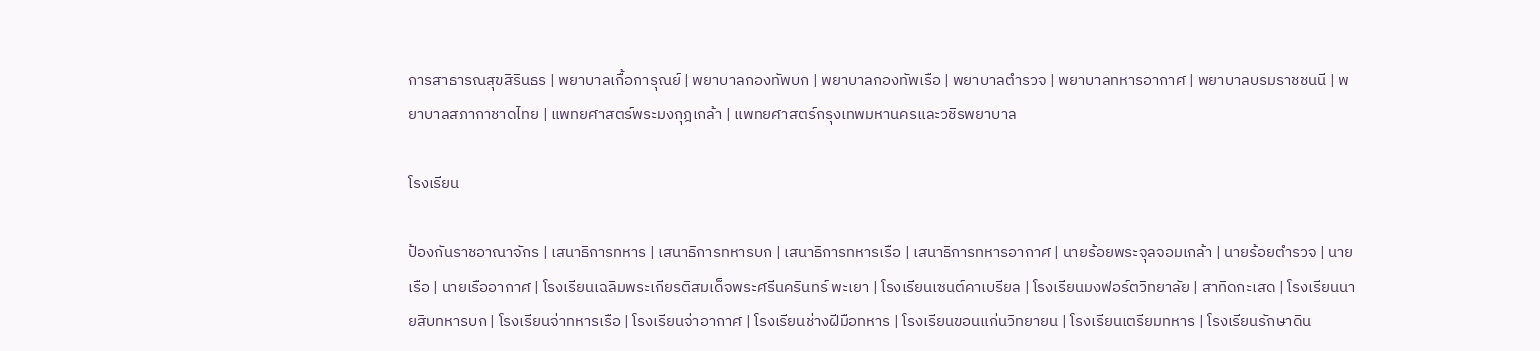การสาธารณสุขสิรินธร | พยาบาลเกื้อการุณย์ | พยาบาลกองทัพบก | พยาบาลกองทัพเรือ | พยาบาลตำรวจ | พยาบาลทหารอากาศ | พยาบาลบรมราชชนนี | พยาบาลสภากาชาดไทย | แพทยศาสตร์พระมงกุฎเกล้า | แพทยศาสตร์กรุงเทพมหานครและวชิรพยาบาล

โรงเรียน

ป้องกันราชอาณาจักร | เสนาธิการทหาร | เสนาธิการทหารบก | เสนาธิการทหารเรือ | เสนาธิการทหารอากาศ | นายร้อยพระจุลจอมเกล้า | นายร้อยตำรวจ | นายเรือ | นายเรืออากาศ | โรงเรียนเฉลิมพระเกียรติสมเด็จพระศรีนครินทร์ พะเยา | โรงเรียนเซนต์คาเบรียล | โรงเรียนมงฟอร์ตวิทยาลัย | สาทิดกะเสด | โรงเรียนนายสิบทหารบก | โรงเรียนจ่าทหารเรือ | โรงเรียนจ่าอากาศ | โรงเรียนช่างฝีมือทหาร | โรงเรียนขอนแก่นวิทยายน | โรงเรียนเตรียมทหาร | โรงเรียนรักษาดิน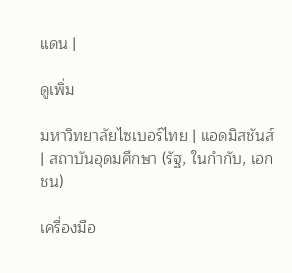แดน |

ดูเพิ่ม

มหาวิทยาลัยไซเบอร์ไทย | แอดมิสชันส์ | สถาบันอุดมศึกษา (รัฐ, ในกำกับ, เอกชน)

เครื่องมือ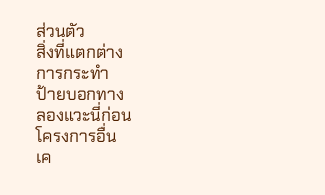ส่วนตัว
สิ่งที่แตกต่าง
การกระทำ
ป้ายบอกทาง
ลองแวะนี่ก่อน
โครงการอื่น
เค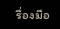รื่องมือ